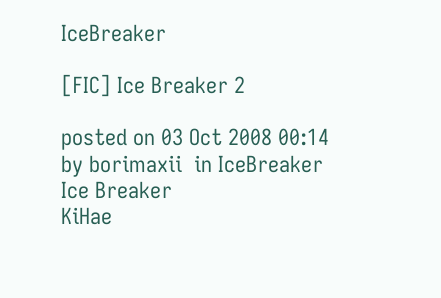IceBreaker

[FIC] Ice Breaker 2

posted on 03 Oct 2008 00:14 by borimaxii  in IceBreaker
Ice Breaker
KiHae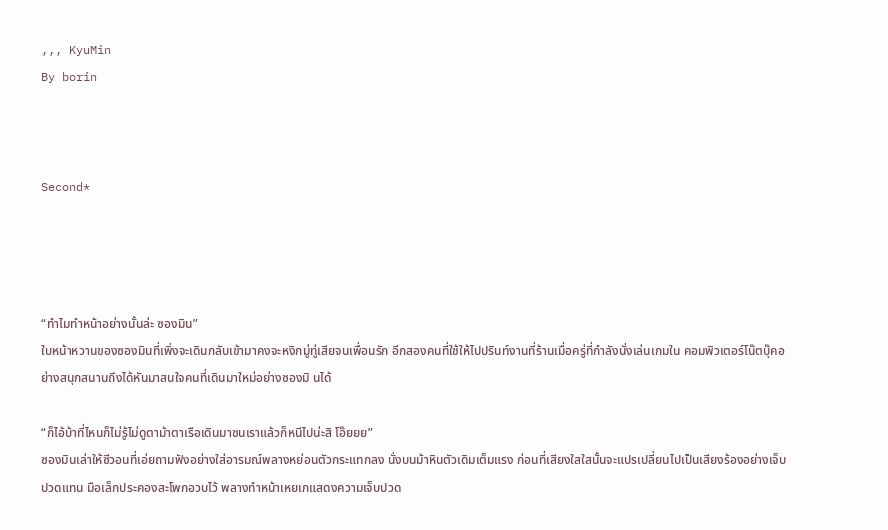,,, KyuMin
By borin



Second*




“ทำไมทำหน้าอย่างนั้นล่ะ ซองมิน”
ใบหน้าหวานของซองมินที่เพิ่งจะเดินกลับเข้ามาคงจะหงิกมู่ทู่เสียจนเพื่อนรัก อีกสองคนที่ใช้ให้ไปปรินท์งานที่ร้านเมื่อครู่ที่กำลังนั่งเล่นเกมใน คอมพิวเตอร์โน๊ตบุ๊คอย่างสนุกสนานถึงได้หันมาสนใจคนที่เดินมาใหม่อย่างซองมิ นได้

“ก็ไอ้บ้าที่ไหนก็ไม่รู้ไม่ดูตาม้าตาเรือเดินมาชนเราแล้วก็หนีไปน่ะสิ โอ๊ยยย”
ซองมินเล่าให้ซีวอนที่เอ่ยถามฟังอย่างใส่อารมณ์พลางหย่อนตัวกระแทกลง นั่งบนม้าหินตัวเดิมเต็มแรง ก่อนที่เสียงใสใสนั้นจะแปรเปลี่ยนไปเป็นเสียงร้องอย่างเจ็บปวดแทน มือเล็กประคองสะโพกอวบไว้ พลางทำหน้าเหยเกแสดงความเจ็บปวด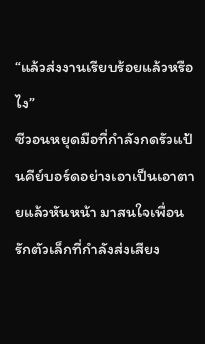“แล้วส่งงานเรียบร้อยแล้วหรือไง”
ซีวอนหยุดมือที่กำลังกดรัวแป้นคีย์บอร์ดอย่างเอาเป็นเอาตายแล้วหันหน้า มาสนใจเพื่อนรักตัวเล็กที่กำลังส่งเสียง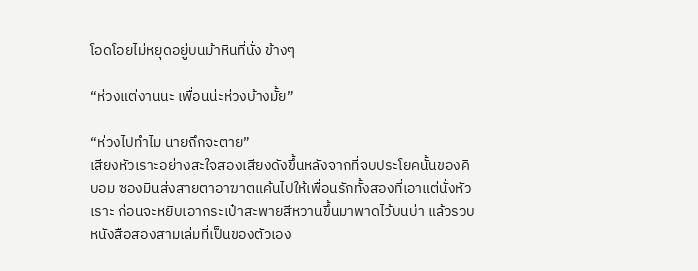โอดโอยไม่หยุดอยู่บนม้าหินที่นั่ง ข้างๆ

“ห่วงแต่งานนะ เพื่อนน่ะห่วงบ้างมั้ย”

“ห่วงไปทำไม นายถึกจะตาย”
เสียงหัวเราะอย่างสะใจสองเสียงดังขึ้นหลังจากที่จบประโยคนั้นของคิบอม ซองมินส่งสายตาอาฆาตแค้นไปให้เพื่อนรักทั้งสองที่เอาแต่นั่งหัวเราะ ก่อนจะหยิบเอากระเป๋าสะพายสีหวานขึ้นมาพาดไว้บนบ่า แล้วรวบหนังสือสองสามเล่มที่เป็นของตัวเอง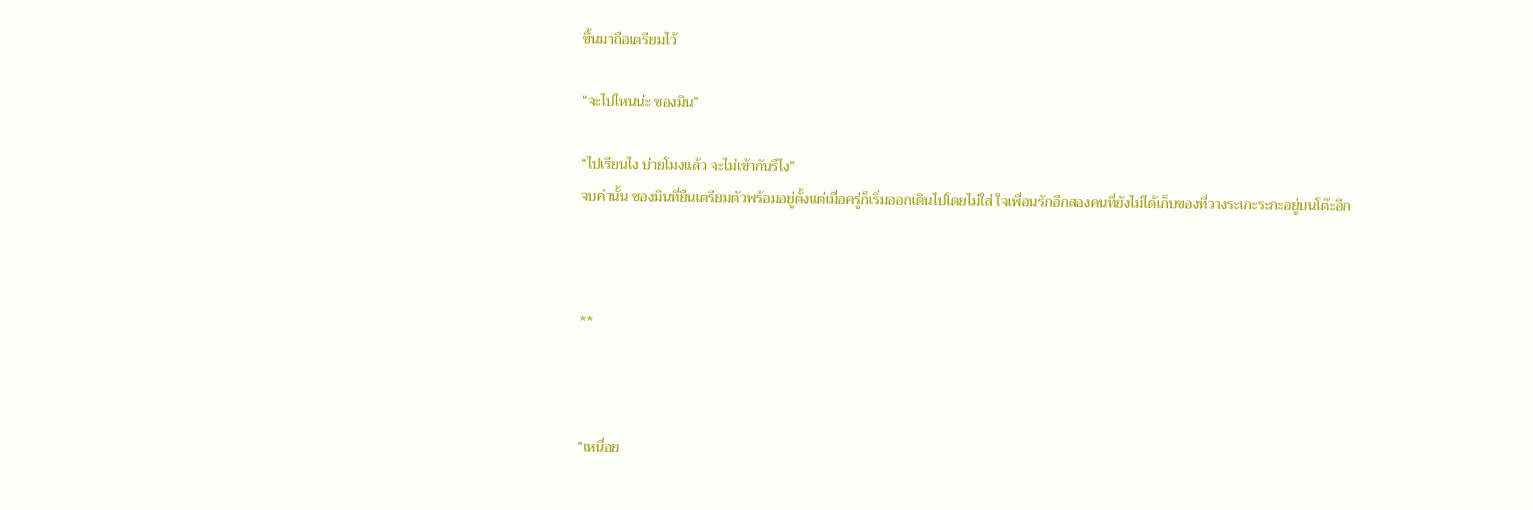ขึ้นมาถือเตรียมไว้

“จะไปไหนน่ะ ซองมิน”

“ไปเรียนไง บ่ายโมงแล้ว จะไม่เข้ากันรึไง”
จบคำนั้น ซองมินที่ยืนเตรียมตัวพร้อมอยู่ตั้งแต่เมื่อครู่ก็เริ่มออกเดินไปโดยไม่ใส่ ใจเพื่อนรักอีกสองคนที่ยังไม่ได้เก็บของที่วางระเกะระกะอยู่บนโต๊ะอีก



**



“เหนื่อย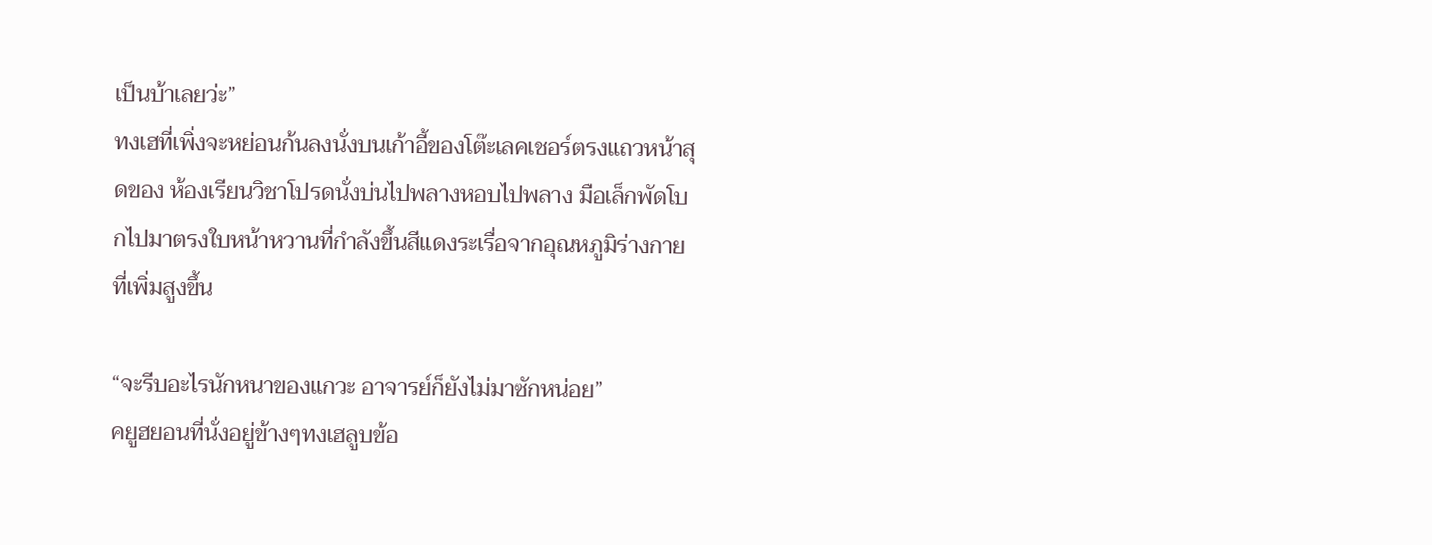เป็นบ้าเลยว่ะ”
ทงเฮที่เพิ่งจะหย่อนก้นลงนั่งบนเก้าอี้ของโต๊ะเลคเชอร์ตรงแถวหน้าสุดของ ห้องเรียนวิชาโปรดนั่งบ่นไปพลางหอบไปพลาง มือเล็กพัดโบกไปมาตรงใบหน้าหวานที่กำลังขึ้นสีแดงระเรื่อจากอุณหภูมิร่างกาย ที่เพิ่มสูงขึ้น

“จะรีบอะไรนักหนาของแกวะ อาจารย์ก็ยังไม่มาซักหน่อย”
คยูฮยอนที่นั่งอยู่ข้างๆทงเฮลูบข้อ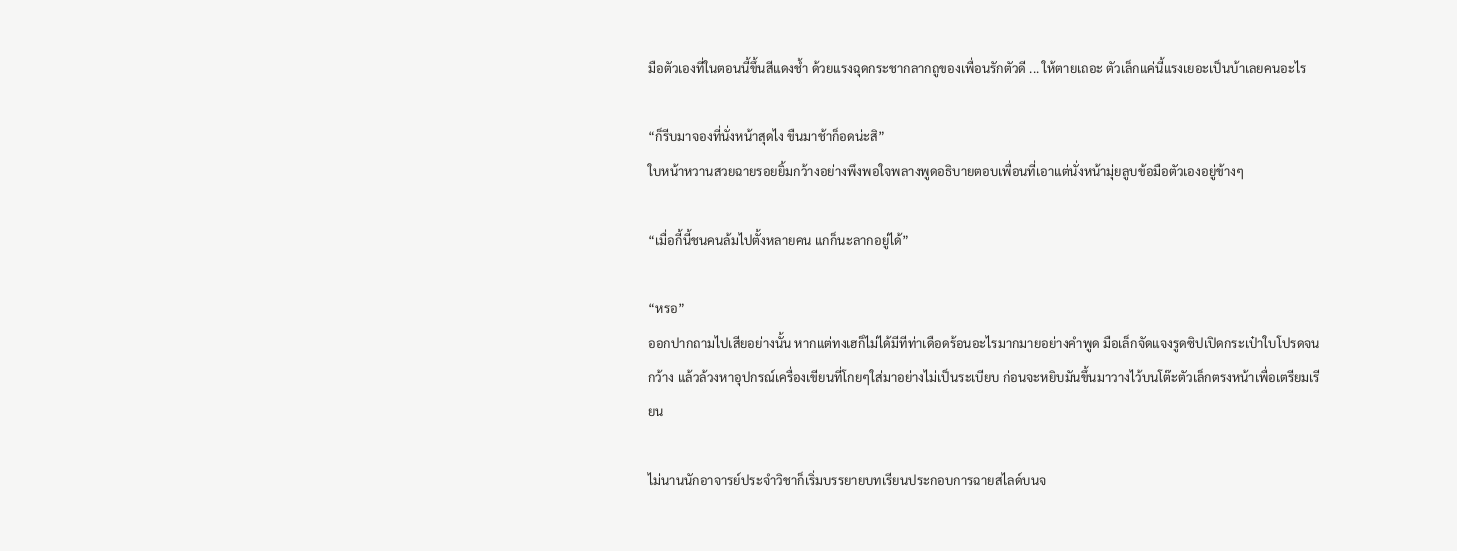มือตัวเองที่ในตอนนี้ขึ้นสีแดงช้ำ ด้วยแรงฉุดกระชากลากถูของเพื่อนรักตัวดี ... ให้ตายเถอะ ตัวเล็กแค่นี้แรงเยอะเป็นบ้าเลยคนอะไร

“ก็รีบมาจองที่นั่งหน้าสุดไง ขืนมาช้าก็อดน่ะสิ”
ใบหน้าหวานสวยฉายรอยยิ้มกว้างอย่างพึงพอใจพลางพูดอธิบายตอบเพื่อนที่เอาแต่นั่งหน้ามุ่ยลูบข้อมือตัวเองอยู่ข้างๆ

“เมื่อกี้นี้ชนคนล้มไปตั้งหลายคน แกก็นะลากอยู่ได้”

“หรอ”
ออกปากถามไปเสียอย่างนั้น หากแต่ทงเฮก็ไม่ได้มีทีท่าเดือดร้อนอะไรมากมายอย่างคำพูด มือเล็กจัดแจงรูดซิปเปิดกระเป๋าใบโปรดจนกว้าง แล้วล้วงหาอุปกรณ์เครื่องเขียนที่โกยๆใส่มาอย่างไม่เป็นระเบียบ ก่อนจะหยิบมันขึ้นมาวางไว้บนโต๊ะตัวเล็กตรงหน้าเพื่อเตรียมเรียน

ไม่นานนักอาจารย์ประจำวิชาก็เริ่มบรรยายบทเรียนประกอบการฉายสไลด์บนจ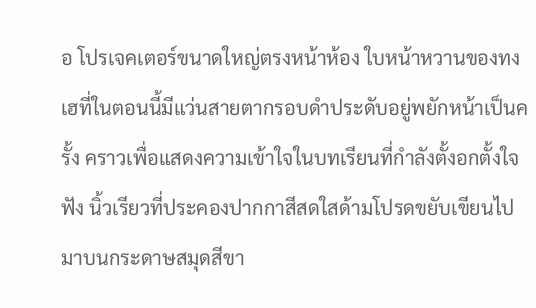อ โปรเจคเตอร์ขนาดใหญ่ตรงหน้าห้อง ใบหน้าหวานของทงเฮที่ในตอนนี้มีแว่นสายตากรอบดำประดับอยู่พยักหน้าเป็นครั้ง คราวเพื่อแสดงความเข้าใจในบทเรียนที่กำลังตั้งอกตั้งใจฟัง นิ้วเรียวที่ประคองปากกาสีสดใสด้ามโปรดขยับเขียนไปมาบนกระดาษสมุดสีขา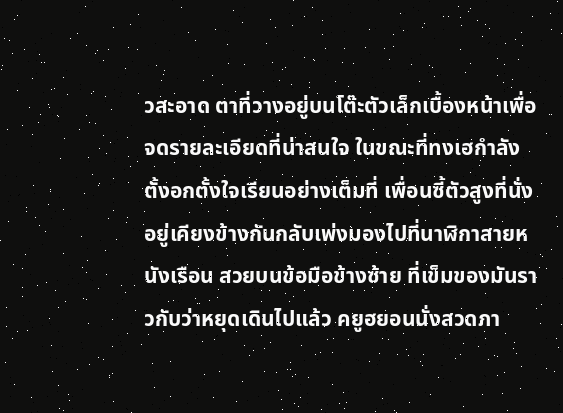วสะอาด ตาที่วางอยู่บนโต๊ะตัวเล็กเบื้องหน้าเพื่อจดรายละเอียดที่น่าสนใจ ในขณะที่ทงเฮกำลังตั้งอกตั้งใจเรียนอย่างเต็มที่ เพื่อนซี้ตัวสูงที่นั่งอยู่เคียงข้างกันกลับเพ่งมองไปที่นาฬิกาสายหนังเรือน สวยบนข้อมือข้างซ้าย ที่เข็มของมันราวกับว่าหยุดเดินไปแล้ว คยูฮยอนนั่งสวดภา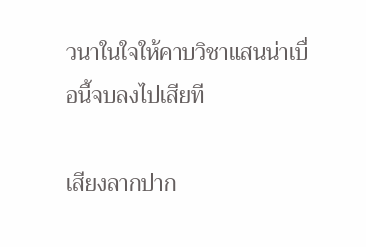วนาในใจให้คาบวิชาแสนน่าเบื่อนี้จบลงไปเสียที

เสียงลากปาก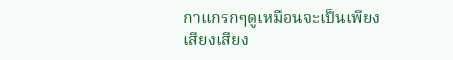กาแกรกๆดูเหมือนจะเป็นเพียงเสียงเสียง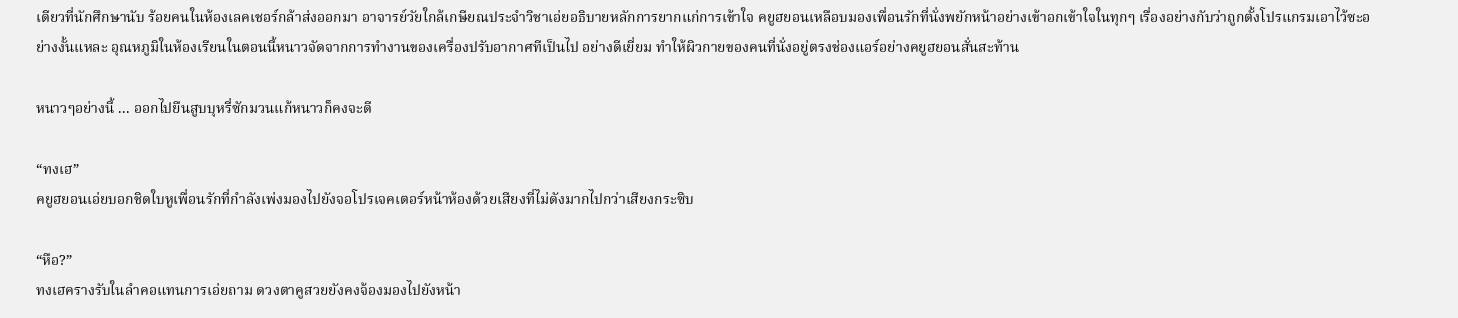เดียวที่นักศึกษานับ ร้อยคนในห้องเลคเชอร์กล้าส่งออกมา อาจารย์วัยใกล้เกษียณประจำวิชาเอ่ยอธิบายหลักการยากแก่การเข้าใจ คยูฮยอนเหลือบมองเพื่อนรักที่นั่งพยักหน้าอย่างเข้าอกเข้าใจในทุกๆ เรื่องอย่างกับว่าถูกตั้งโปรแกรมเอาไว้ซะอย่างงั้นแหละ อุณหภูมิในห้องเรียนในตอนนี้หนาวจัดจากการทำงานของเครื่องปรับอากาศทีเป็นไป อย่างดีเยี่ยม ทำให้ผิวกายของคนที่นั่งอยู่ตรงช่องแอร์อย่างคยูฮยอนสั่นสะท้าน

หนาวๆอย่างนี้ ... ออกไปยืนสูบบุหรี่ซักมวนแก้หนาวก็คงจะดี

“ทงเฮ”
คยูฮยอนเอ่ยบอกชิดใบหูเพื่อนรักที่กำลังเพ่งมองไปยังจอโปรเจคเตอร์หน้าห้องด้วยเสียงที่ไม่ดังมากไปกว่าเสียงกระซิบ

“หือ?”
ทงเฮครางรับในลำคอแทนการเอ่ยถาม ดวงตาคูสวยยังคงจ้องมองไปยังหน้า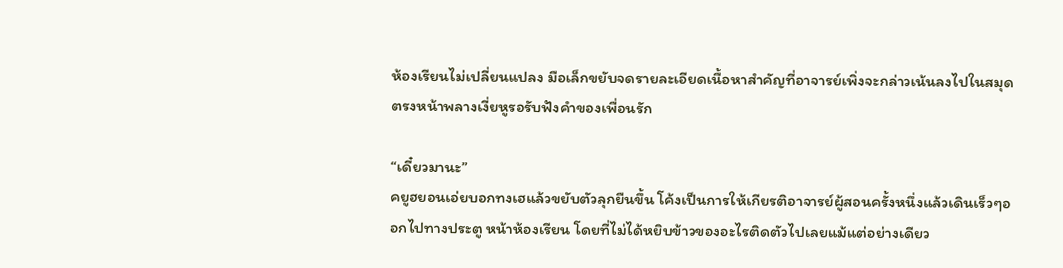ห้องเรียนไม่เปลี่ยนแปลง มือเล็กขยับจดรายละเอียดเนื้อหาสำคัญที่อาจารย์เพิ่งจะกล่าวเน้นลงไปในสมุด ตรงหน้าพลางเงี่ยหูรอรับฟังคำของเพื่อนรัก

“เดี๋ยวมานะ”
คยูฮยอนเอ่ยบอกทงเฮแล้วขยับตัวลุกยืนขึ้น โค้งเป็นการให้เกียรติอาจารย์ผู้สอนครั้งหนึ่งแล้วเดินเร็วๆออกไปทางประตู หน้าห้องเรียน โดยที่ไม่ได้หยิบข้าวของอะไรติดตัวไปเลยแม้แต่อย่างเดียว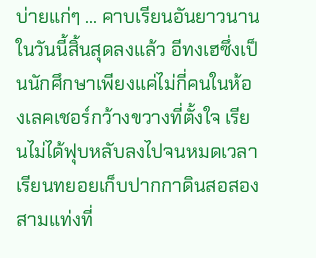บ่ายแก่ๆ ... คาบเรียนอันยาวนานในวันนี้สิ้นสุดลงแล้ว อีทงเฮซึ่งเป็นนักศึกษาเพียงแค่ไม่กี่คนในห้องเลคเชอร์กว้างขวางที่ตั้งใจ เรียนไม่ได้ฟุบหลับลงไปจนหมดเวลาเรียนทยอยเก็บปากกาดินสอสองสามแท่งที่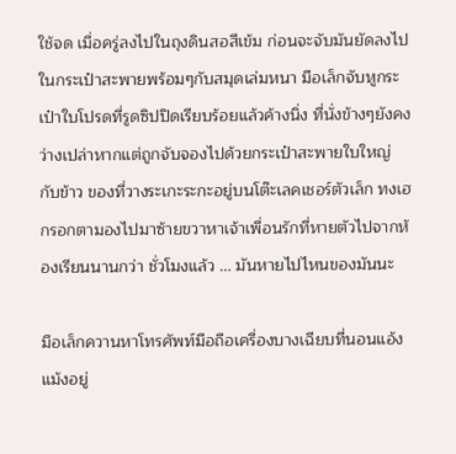ใช้จด เมื่อครู่ลงไปในถุงดินสอสีเข้ม ก่อนจะจับมันยัดลงไปในกระเป๋าสะพายพร้อมๆกับสมุดเล่มหนา มือเล็กจับหูกระเป๋าใบโปรดที่รูดซิปปิดเรียบร้อยแล้วค้างนิ่ง ที่นั่งข้างๆยังคงว่างเปล่าหากแต่ถูกจับจองไปด้วยกระเป๋าสะพายใบใหญ่กับข้าว ของที่วางระเกะระกะอยู่บนโต๊ะเลคเชอร์ตัวเล็ก ทงเฮกรอกตามองไปมาซ้ายขวาหาเจ้าเพื่อนรักที่หายตัวไปจากห้องเรียนนานกว่า ชั่วโมงแล้ว ... มันหายไปไหนของมันนะ

มือเล็กควานหาโทรศัพท์มือถือเครื่องบางเฉียบที่นอนแอ้งแม้งอยู่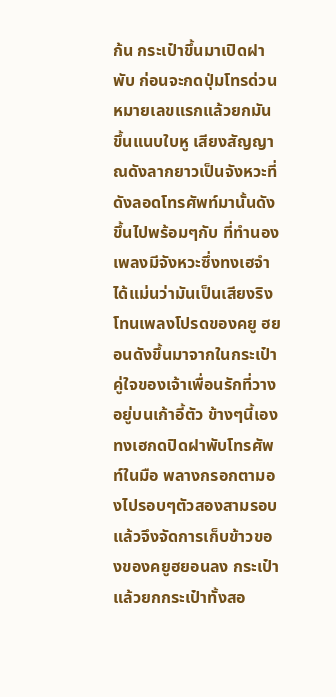ก้น กระเป๋าขึ้นมาเปิดฝาพับ ก่อนจะกดปุ่มโทรด่วนหมายเลขแรกแล้วยกมันขึ้นแนบใบหู เสียงสัญญาณดังลากยาวเป็นจังหวะที่ดังลอดโทรศัพท์มานั้นดังขึ้นไปพร้อมๆกับ ที่ทำนองเพลงมีจังหวะซึ่งทงเฮจำได้แม่นว่ามันเป็นเสียงริงโทนเพลงโปรดของคยู ฮยอนดังขึ้นมาจากในกระเป๋าคู่ใจของเจ้าเพื่อนรักที่วางอยู่บนเก้าอี้ตัว ข้างๆนี้เอง ทงเฮกดปิดฝาพับโทรศัพท์ในมือ พลางกรอกตามองไปรอบๆตัวสองสามรอบแล้วจึงจัดการเก็บข้าวของของคยูฮยอนลง กระเป๋า แล้วยกกระเป๋าทั้งสอ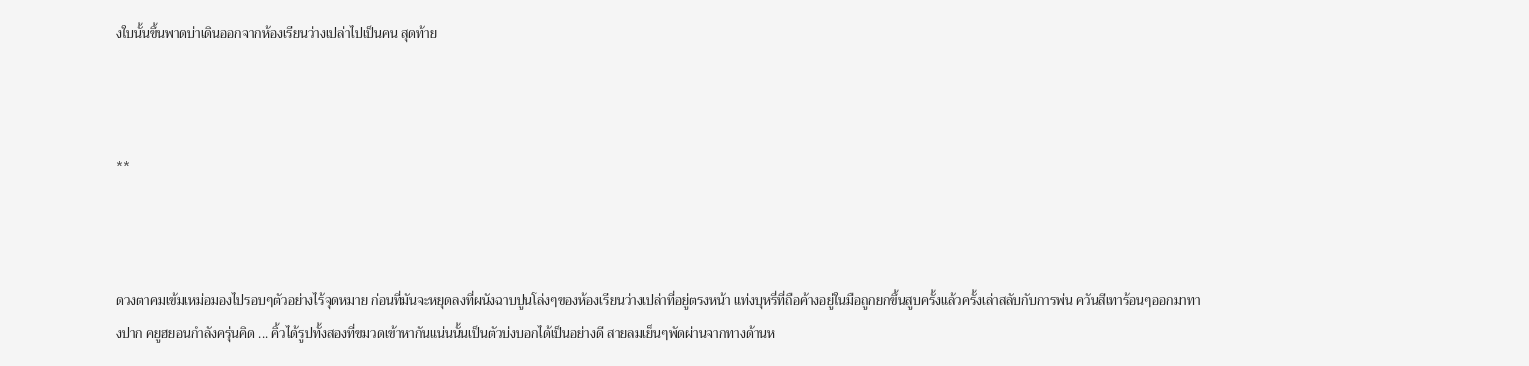งใบนั้นขึ้นพาดบ่าเดินออกจากห้องเรียนว่างเปล่าไปเป็นคน สุดท้าย



**



ดวงตาคมเข้มเหม่อมองไปรอบๆตัวอย่างไร้จุดหมาย ก่อนที่มันจะหยุดลงที่ผนังฉาบปูนโล่งๆของห้องเรียนว่างเปล่าที่อยู่ตรงหน้า แท่งบุหรี่ที่ถือค้างอยู่ในมือถูกยกขึ้นสูบครั้งแล้วครั้งเล่าสลับกับการพ่น ควันสีเทาร้อนๆออกมาทางปาก คยูฮยอนกำลังครุ่นคิด ... คิ้วได้รูปทั้งสองที่ขมวดเข้าหากันแน่นนั้นเป็นตัวบ่งบอกได้เป็นอย่างดี สายลมเย็นๆพัดผ่านจากทางด้านห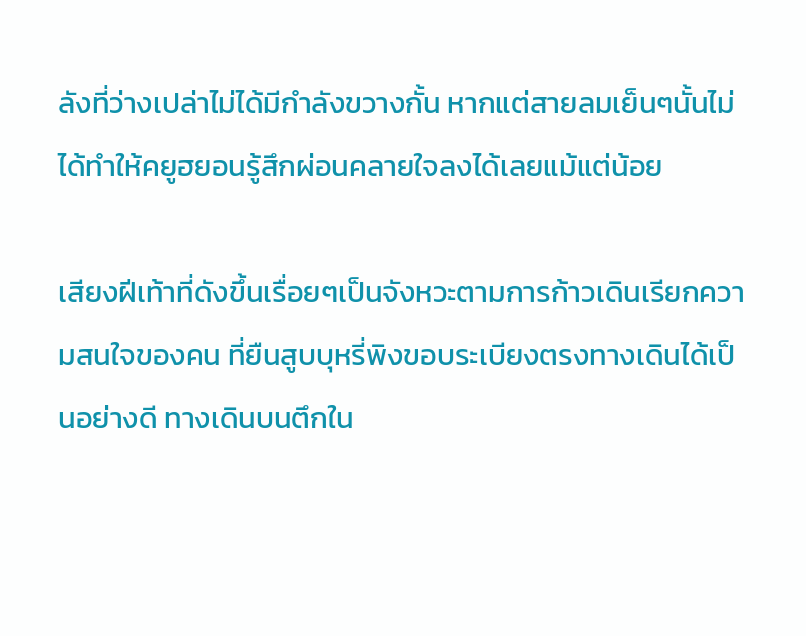ลังที่ว่างเปล่าไม่ได้มีกำลังขวางกั้น หากแต่สายลมเย็นๆนั้นไม่ได้ทำให้คยูฮยอนรู้สึกผ่อนคลายใจลงได้เลยแม้แต่น้อย

เสียงฝีเท้าที่ดังขึ้นเรื่อยๆเป็นจังหวะตามการก้าวเดินเรียกความสนใจของคน ที่ยืนสูบบุหรี่พิงขอบระเบียงตรงทางเดินได้เป็นอย่างดี ทางเดินบนตึกใน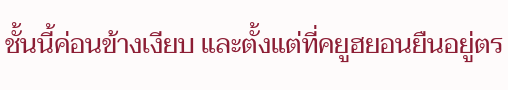ชั้นนี้ค่อนข้างเงียบ และตั้งแต่ที่คยูฮยอนยืนอยู่ตร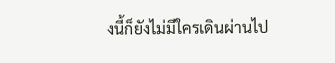งนี้ก็ยังไม่มีใครเดินผ่านไป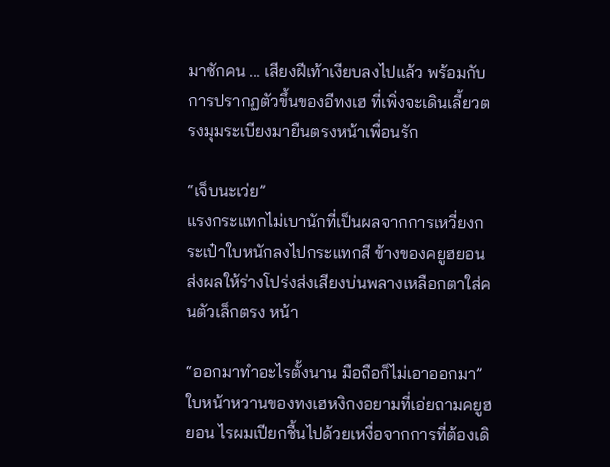มาซักคน ... เสียงฝีเท้าเงียบลงไปแล้ว พร้อมกับการปรากฏตัวขึ้นของอีทงเฮ ที่เพิ่งจะเดินเลี้ยวตรงมุมระเบียงมายืนตรงหน้าเพื่อนรัก

“เจ็บนะเว่ย”
แรงกระแทกไม่เบานักที่เป็นผลจากการเหวี่ยงกระเป๋าใบหนักลงไปกระแทกสี ข้างของคยูฮยอนส่งผลให้ร่างโปร่งส่งเสียงบ่นพลางเหลือกตาใส่คนตัวเล็กตรง หน้า

“ออกมาทำอะไรตั้งนาน มือถือก็ไม่เอาออกมา”
ใบหน้าหวานของทงเฮหงิกงอยามที่เอ่ยถามคยูฮยอน ไรผมเปียกชื้นไปด้วยเหงื่อจากการที่ต้องเดิ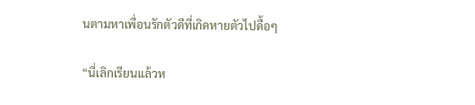นตามหาเพื่อนรักตัวดีที่เกิดหายตัวไปดื้อๆ

“นี่เลิกเรียนแล้วห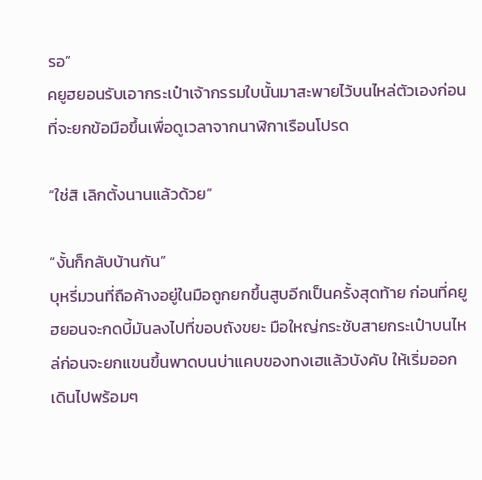รอ”
คยูฮยอนรับเอากระเป๋าเจ้ากรรมใบนั้นมาสะพายไว้บนไหล่ตัวเองก่อนที่จะยกข้อมือขึ้นเพื่อดูเวลาจากนาฬิกาเรือนโปรด

“ใช่สิ เลิกตั้งนานแล้วด้วย”

“งั้นก็กลับบ้านกัน”
บุหรี่มวนที่ถือค้างอยู่ในมือถูกยกขึ้นสูบอีกเป็นครั้งสุดท้าย ก่อนที่คยูฮยอนจะกดบี้มันลงไปที่ขอบถังขยะ มือใหญ่กระชับสายกระเป๋าบนไหล่ก่อนจะยกแขนขึ้นพาดบนบ่าแคบของทงเฮแล้วบังคับ ให้เริ่มออกเดินไปพร้อมๆ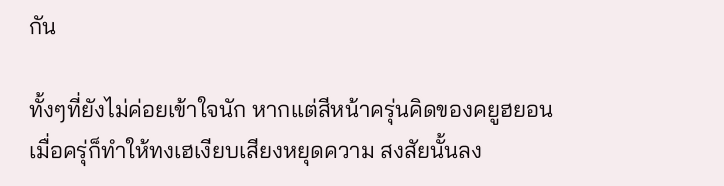กัน

ทั้งๆที่ยังไม่ค่อยเข้าใจนัก หากแต่สีหน้าครุ่นคิดของคยูฮยอนเมื่อครุ่ก็ทำให้ทงเฮเงียบเสียงหยุดความ สงสัยนั้นลง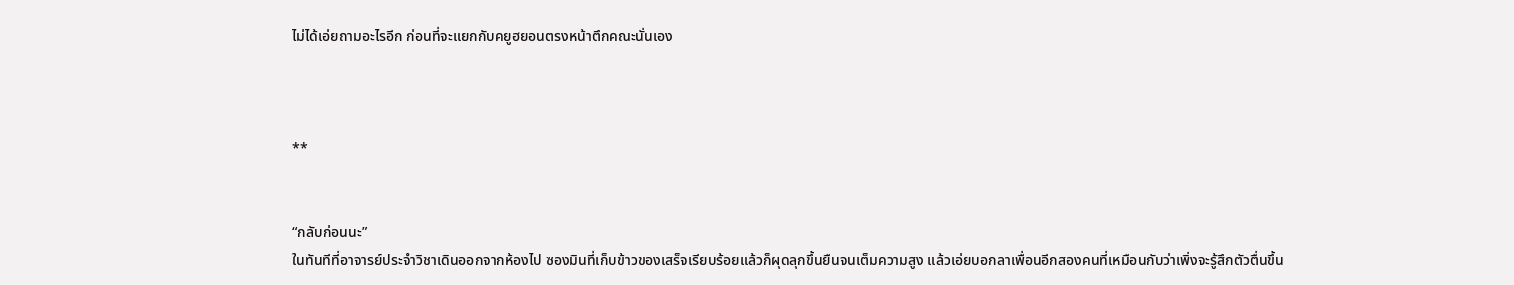ไม่ได้เอ่ยถามอะไรอีก ก่อนที่จะแยกกับคยูฮยอนตรงหน้าตึกคณะนั่นเอง



**


“กลับก่อนนะ”
ในทันทีที่อาจารย์ประจำวิชาเดินออกจากห้องไป ซองมินที่เก็บข้าวของเสร็จเรียบร้อยแล้วก็ผุดลุกขึ้นยืนจนเต็มความสูง แล้วเอ่ยบอกลาเพื่อนอีกสองคนที่เหมือนกับว่าเพิ่งจะรู้สึกตัวตื่นขึ้น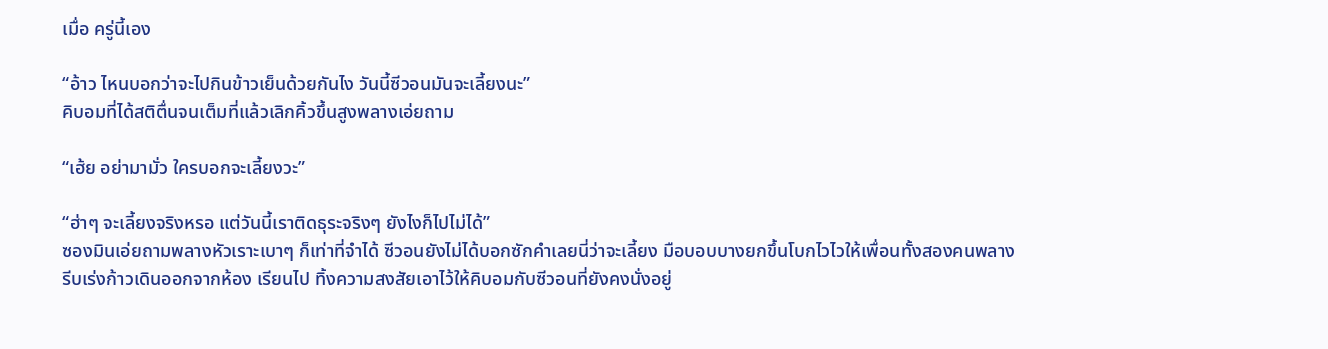เมื่อ ครู่นี้เอง

“อ้าว ไหนบอกว่าจะไปกินข้าวเย็นด้วยกันไง วันนี้ซีวอนมันจะเลี้ยงนะ”
คิบอมที่ได้สติตื่นจนเต็มที่แล้วเลิกคิ้วขึ้นสูงพลางเอ่ยถาม

“เฮ้ย อย่ามามั่ว ใครบอกจะเลี้ยงวะ”

“ฮ่าๆ จะเลี้ยงจริงหรอ แต่วันนี้เราติดธุระจริงๆ ยังไงก็ไปไม่ได้”
ซองมินเอ่ยถามพลางหัวเราะเบาๆ ก็เท่าที่จำได้ ซีวอนยังไม่ได้บอกซักคำเลยนี่ว่าจะเลี้ยง มือบอบบางยกขึ้นโบกไวไวให้เพื่อนทั้งสองคนพลางรีบเร่งก้าวเดินออกจากห้อง เรียนไป ทิ้งความสงสัยเอาไว้ให้คิบอมกับซีวอนที่ยังคงนั่งอยู่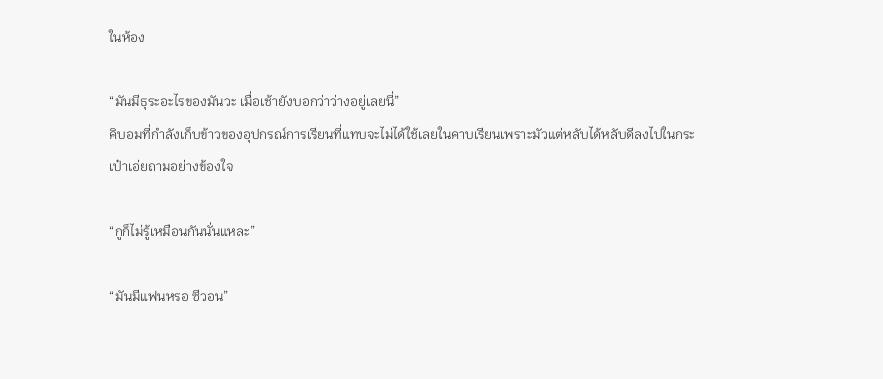ในห้อง

“มันมีธุระอะไรของมันวะ เมื่อเช้ายังบอกว่าว่างอยู่เลยนี่”
คิบอมที่กำลังเก็บข้าวของอุปกรณ์การเรียนที่แทบจะไม่ได้ใช้เลยในคาบเรียนเพราะมัวแต่หลับได้หลับดีลงไปในกระเป๋าเอ่ยถามอย่างข้องใจ

“กูก็ไม่รู้เหมือนกันนั่นแหละ”

“มันมีแฟนหรอ ซีวอน”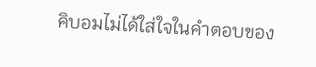คิบอมไม่ได้ใส่ใจในคำตอบของ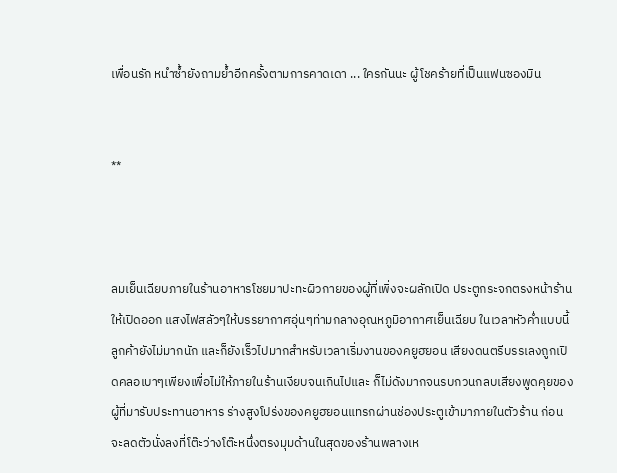เพื่อนรัก หนำซ้ำยังถามย้ำอีกครั้งตามการคาดเดา ... ใครกันนะ ผู้โชคร้ายที่เป็นแฟนซองมิน


**



ลมเย็นเฉียบภายในร้านอาหารโชยมาปะทะผิวกายของผู้ที่เพิ่งจะผลักเปิด ประตูกระจกตรงหน้าร้านให้เปิดออก แสงไฟสลัวๆให้บรรยากาศอุ่นๆท่ามกลางอุณหภูมิอากาศเย็นเฉียบ ในเวลาหัวค่ำแบบนี้ลูกค้ายังไม่มากนัก และก็ยังเร็วไปมากสำหรับเวลาเริ่มงานของคยูฮยอน เสียงดนตรีบรรเลงถูกเปิดคลอเบาๆเพียงเพื่อไม่ให้ภายในร้านเงียบจนเกินไปและ ก็ไม่ดังมากจนรบกวนกลบเสียงพูดคุยของผู้ที่มารับประทานอาหาร ร่างสูงโปร่งของคยูฮยอนแทรกผ่านช่องประตูเข้ามาภายในตัวร้าน ก่อนจะลดตัวนั่งลงที่โต๊ะว่างโต๊ะหนึ่งตรงมุมด้านในสุดของร้านพลางเห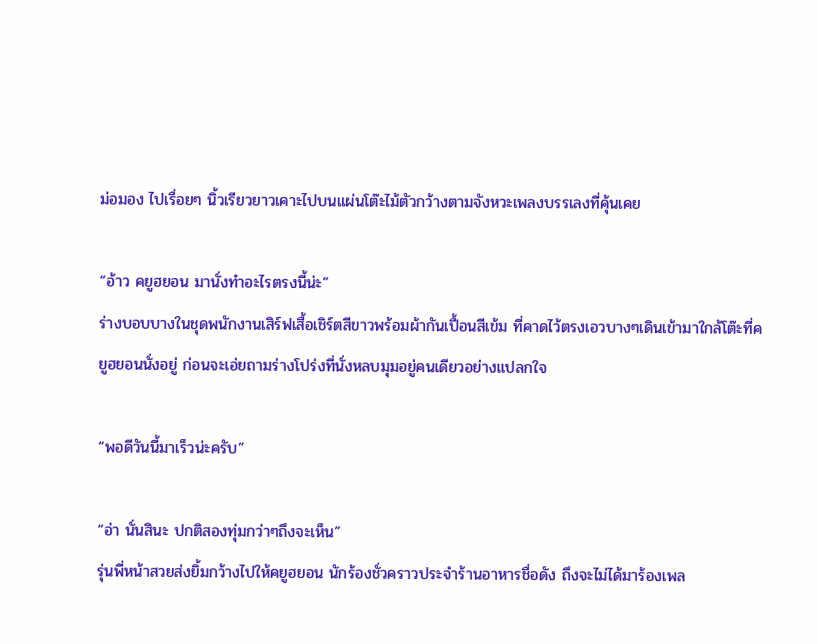ม่อมอง ไปเรื่อยๆ นิ้วเรียวยาวเคาะไปบนแผ่นโต๊ะไม้ตัวกว้างตามจังหวะเพลงบรรเลงที่คุ้นเคย

“อ้าว คยูฮยอน มานั่งทำอะไรตรงนี้น่ะ”
ร่างบอบบางในชุดพนักงานเสิร์ฟเสื้อเชิร์ตสีขาวพร้อมผ้ากันเปื้อนสีเข้ม ที่คาดไว้ตรงเอวบางๆเดินเข้ามาใกล้โต๊ะที่คยูฮยอนนั่งอยู่ ก่อนจะเอ่ยถามร่างโปร่งที่นั่งหลบมุมอยู่คนเดียวอย่างแปลกใจ

“พอดีวันนี้มาเร็วน่ะครับ”

“อ่า นั่นสินะ ปกติสองทุ่มกว่าๆถึงจะเห็น”
รุ่นพี่หน้าสวยส่งยิ้มกว้างไปให้คยูฮยอน นักร้องชั่วคราวประจำร้านอาหารชื่อดัง ถึงจะไม่ได้มาร้องเพล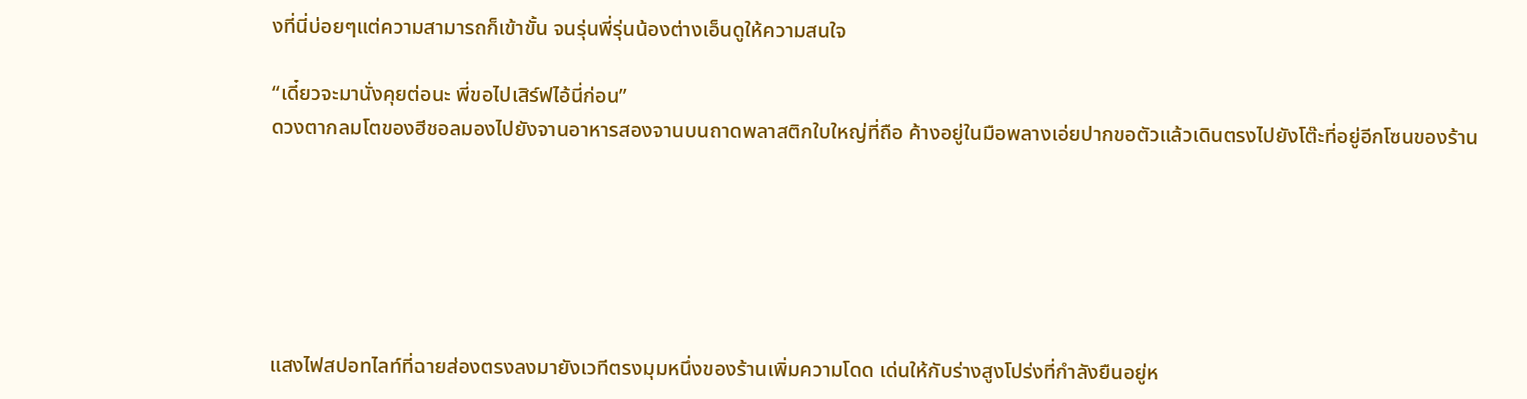งที่นี่บ่อยๆแต่ความสามารถก็เข้าขั้น จนรุ่นพี่รุ่นน้องต่างเอ็นดูให้ความสนใจ

“เดี๋ยวจะมานั่งคุยต่อนะ พี่ขอไปเสิร์ฟไอ้นี่ก่อน”
ดวงตากลมโตของฮีชอลมองไปยังจานอาหารสองจานบนถาดพลาสติกใบใหญ่ที่ถือ ค้างอยู่ในมือพลางเอ่ยปากขอตัวแล้วเดินตรงไปยังโต๊ะที่อยู่อีกโซนของร้าน






แสงไฟสปอทไลท์ที่ฉายส่องตรงลงมายังเวทีตรงมุมหนึ่งของร้านเพิ่มความโดด เด่นให้กับร่างสูงโปร่งที่กำลังยืนอยู่ห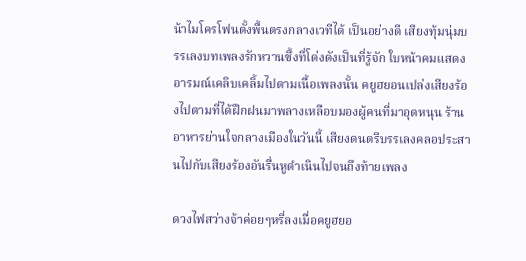น้าไมโครโฟนตั้งพื้นตรงกลางเวทีได้ เป็นอย่างดี เสียงทุ้มนุ่มบรรเลงบทเพลงรักหวานซึ้งที่โด่งดังเป็นที่รู้จัก ใบหน้าคมแสดงอารมณ์เคลิบเคลิ้มไปตามเนื้อเพลงนั้น คยูฮยอนเปล่งเสียงร้องไปตามที่ได้ฝึกฝนมาพลางเหลือบมองผู้คนที่มาอุดหนุน ร้านอาหารย่านใจกลางเมืองในวันนี้ เสียงดนตรีบรรเลงคลอประสานไปกับเสียงร้องอันรื่นหูดำเนินไปจนถึงท้ายเพลง

ดวงไฟสว่างจ้าค่อยๆหรี่ลงเมื่อคยูฮยอ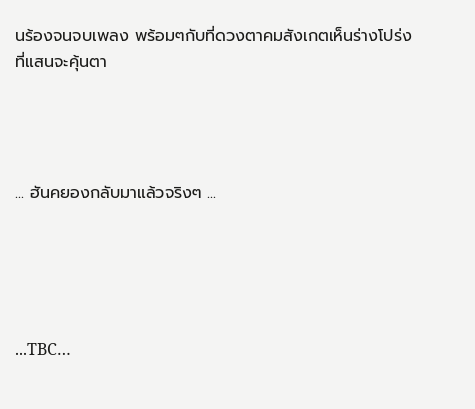นร้องจนจบเพลง พร้อมๆกับที่ดวงตาคมสังเกตเห็นร่างโปร่งที่แสนจะคุ้นตา




... ฮันคยองกลับมาแล้วจริงๆ ...





...TBC…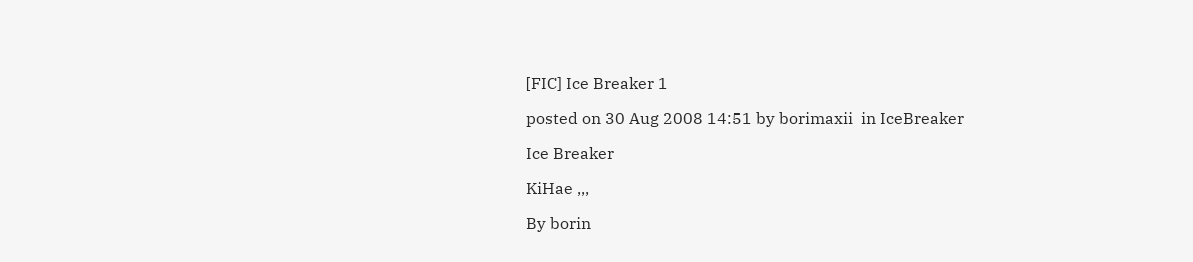[FIC] Ice Breaker 1

posted on 30 Aug 2008 14:51 by borimaxii  in IceBreaker

Ice Breaker

KiHae ,,,

By borin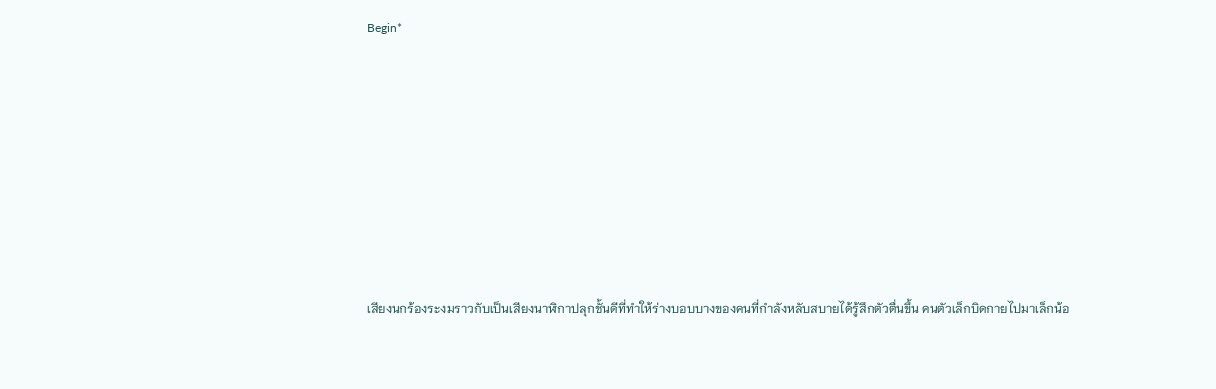Begin*









เสียงนกร้องระงมราวกับเป็นเสียงนาฬิกาปลุกชั้นดีที่ทำให้ร่างบอบบางของคนที่กำลังหลับสบายได้รู้สึกตัวตื่นขึ้น คนตัวเล็กบิดกายไปมาเล็กน้อ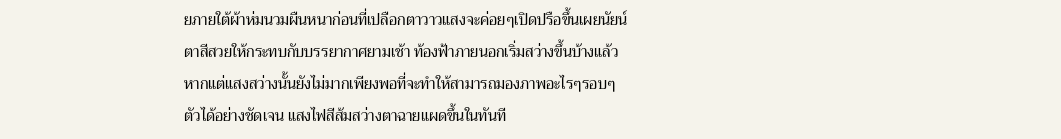ยภายใต้ผ้าห่มนวมผืนหนาก่อนที่เปลือกตาวาวแสงจะค่อยๆเปิดปรือขึ้นเผยนัยน์ตาสีสวยให้กระทบกับบรรยากาศยามเช้า ท้องฟ้าภายนอกเริ่มสว่างขึ้นบ้างแล้ว หากแต่แสงสว่างนั้นยังไม่มากเพียงพอที่จะทำให้สามารถมองภาพอะไรๆรอบๆตัวได้อย่างชัดเจน แสงไฟสีส้มสว่างตาฉายแผดขึ้นในทันที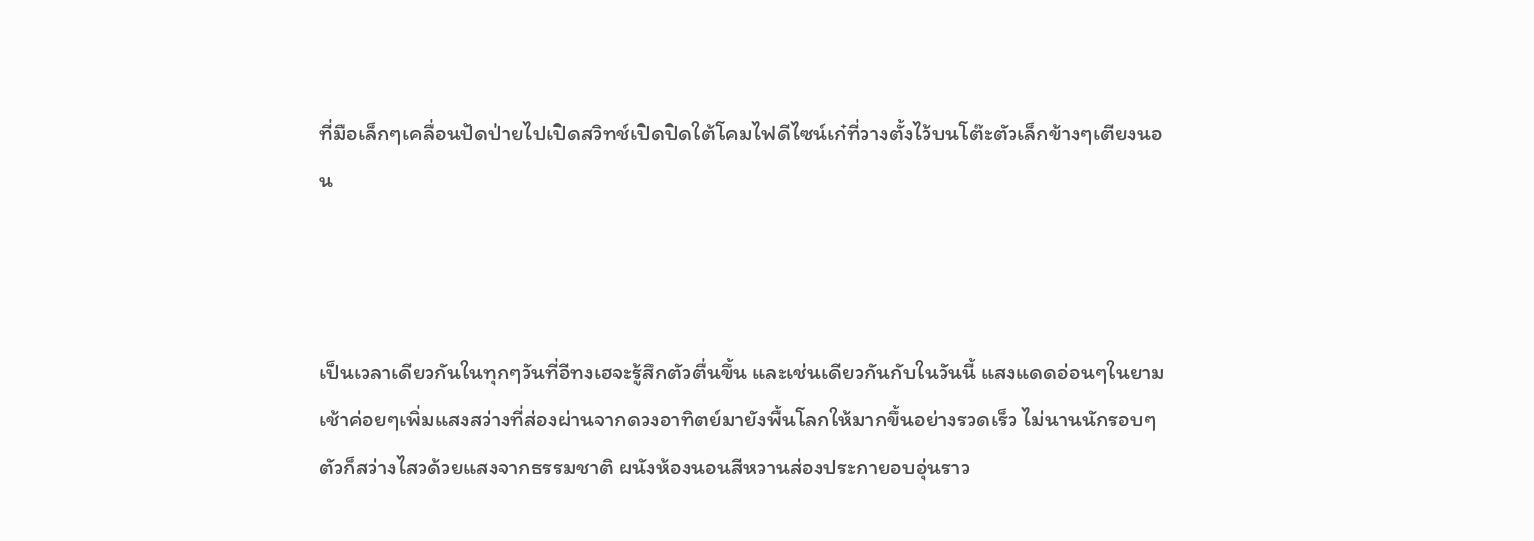ที่มือเล็กๆเคลื่อนปัดป่ายไปเปิดสวิทช์เปิดปิดใต้โคมไฟดีไซน์เก๋ที่วางตั้งไว้บนโต๊ะตัวเล็กข้างๆเตียงนอน



เป็นเวลาเดียวกันในทุกๆวันที่อีทงเฮจะรู้สึกตัวตื่นขึ้น และเช่นเดียวกันกับในวันนี้ แสงแดดอ่อนๆในยามเช้าค่อยๆเพิ่มแสงสว่างที่ส่องผ่านจากดวงอาทิตย์มายังพื้นโลกให้มากขึ้นอย่างรวดเร็ว ไม่นานนักรอบๆตัวก็สว่างไสวด้วยแสงจากธรรมชาติ ผนังห้องนอนสีหวานส่องประกายอบอุ่นราว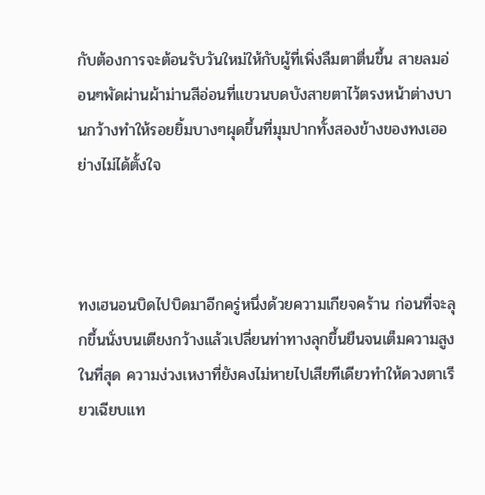กับต้องการจะต้อนรับวันใหม่ให้กับผู้ที่เพิ่งลืมตาตื่นขึ้น สายลมอ่อนๆพัดผ่านผ้าม่านสีอ่อนที่แขวนบดบังสายตาไว้ตรงหน้าต่างบานกว้างทำให้รอยยิ้มบางๆผุดขึ้นที่มุมปากทั้งสองข้างของทงเฮอย่างไม่ได้ตั้งใจ



ทงเฮนอนบิดไปบิดมาอีกครู่หนึ่งด้วยความเกียจคร้าน ก่อนที่จะลุกขึ้นนั่งบนเตียงกว้างแล้วเปลี่ยนท่าทางลุกขึ้นยืนจนเต็มความสูงในที่สุด ความง่วงเหงาที่ยังคงไม่หายไปเสียทีเดียวทำให้ดวงตาเรียวเฉียบแท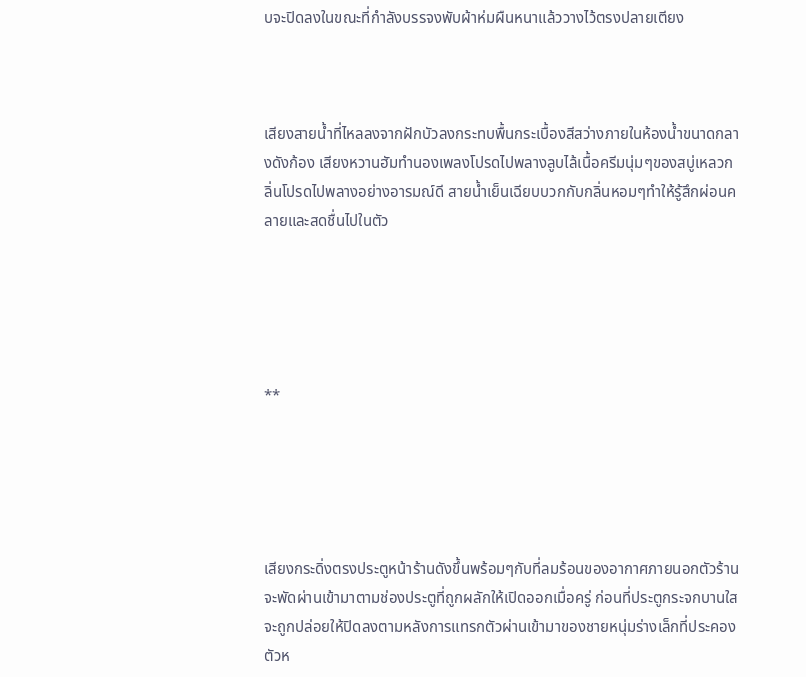บจะปิดลงในขณะที่กำลังบรรจงพับผ้าห่มผืนหนาแล้ววางไว้ตรงปลายเตียง



เสียงสายน้ำที่ไหลลงจากฝักบัวลงกระทบพื้นกระเบื้องสีสว่างภายในห้องน้ำขนาดกลางดังก้อง เสียงหวานฮัมทำนองเพลงโปรดไปพลางลูบไล้เนื้อครีมนุ่มๆของสบู่เหลวกลิ่นโปรดไปพลางอย่างอารมณ์ดี สายน้ำเย็นเฉียบบวกกับกลิ่นหอมๆทำให้รู้สึกผ่อนคลายและสดชื่นไปในตัว





**





เสียงกระดิ่งตรงประตูหน้าร้านดังขึ้นพร้อมๆกับที่ลมร้อนของอากาศภายนอกตัวร้านจะพัดผ่านเข้ามาตามช่องประตูที่ถูกผลักให้เปิดออกเมื่อครู่ ก่อนที่ประตูกระจกบานใสจะถูกปล่อยให้ปิดลงตามหลังการแทรกตัวผ่านเข้ามาของชายหนุ่มร่างเล็กที่ประคองตัวห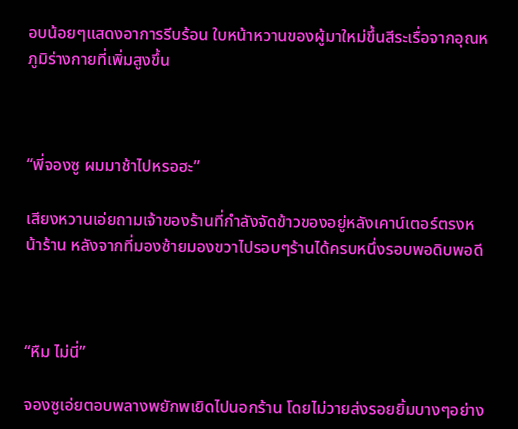อบน้อยๆแสดงอาการรีบร้อน ใบหน้าหวานของผู้มาใหม่ขึ้นสีระเรื่อจากอุณหภูมิร่างกายที่เพิ่มสูงขึ้น



“พี่จองซู ผมมาช้าไปหรอฮะ”

เสียงหวานเอ่ยถามเจ้าของร้านที่กำลังจัดข้าวของอยู่หลังเคาน์เตอร์ตรงหน้าร้าน หลังจากที่มองซ้ายมองขวาไปรอบๆร้านได้ครบหนึ่งรอบพอดิบพอดี



“หืม ไม่นี่”

จองซูเอ่ยตอบพลางพยักพเยิดไปนอกร้าน โดยไม่วายส่งรอยยิ้มบางๆอย่าง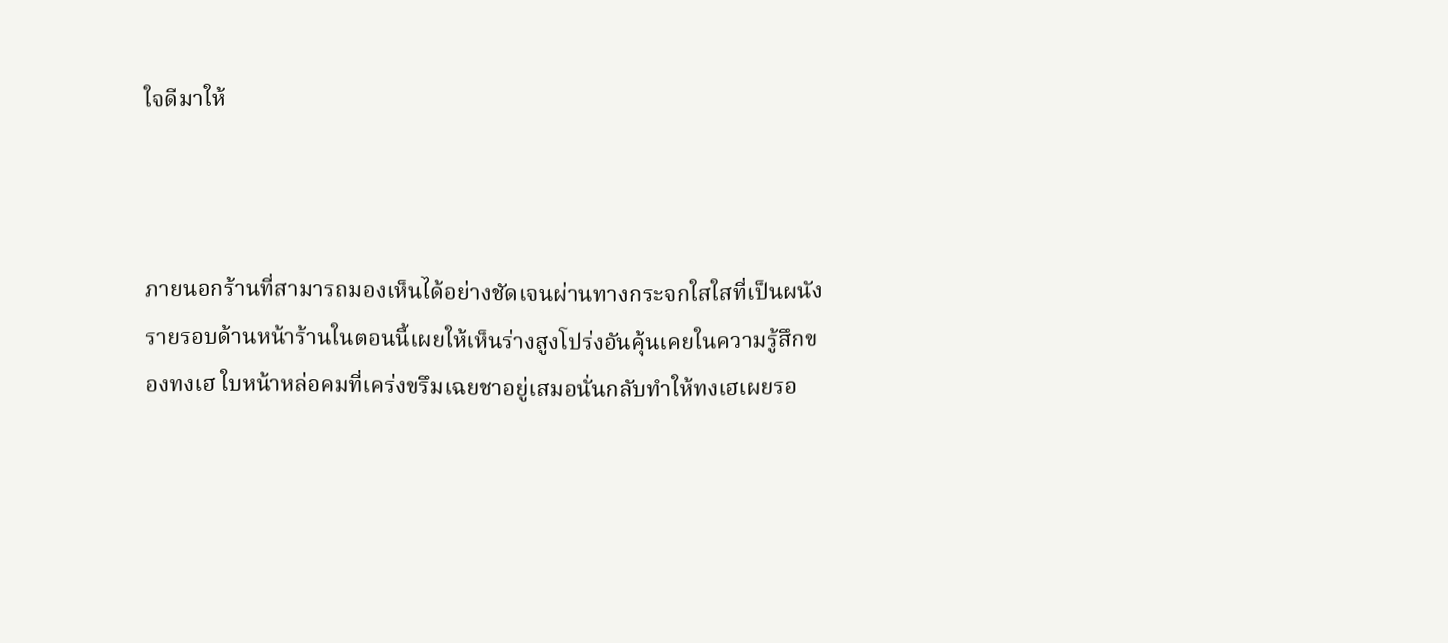ใจดีมาให้



ภายนอกร้านที่สามารถมองเห็นได้อย่างชัดเจนผ่านทางกระจกใสใสที่เป็นผนังรายรอบด้านหน้าร้านในตอนนี้เผยให้เห็นร่างสูงโปร่งอันคุ้นเคยในความรู้สึกของทงเฮ ใบหน้าหล่อคมที่เคร่งขรึมเฉยชาอยู่เสมอนั่นกลับทำให้ทงเฮเผยรอ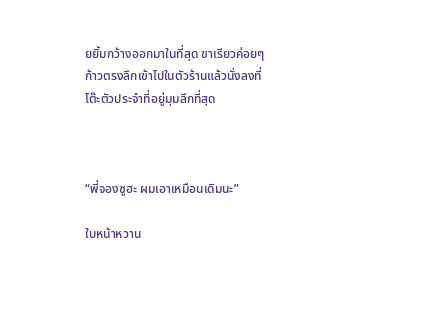ยยิ้มกว้างออกมาในที่สุด ขาเรียวค่อยๆก้าวตรงลึกเข้าไปในตัวร้านแล้วนั่งลงที่โต๊ะตัวประจำที่อยู่มุมลึกที่สุด



“พี่จองซูฮะ ผมเอาเหมือนเดิมนะ”

ใบหน้าหวาน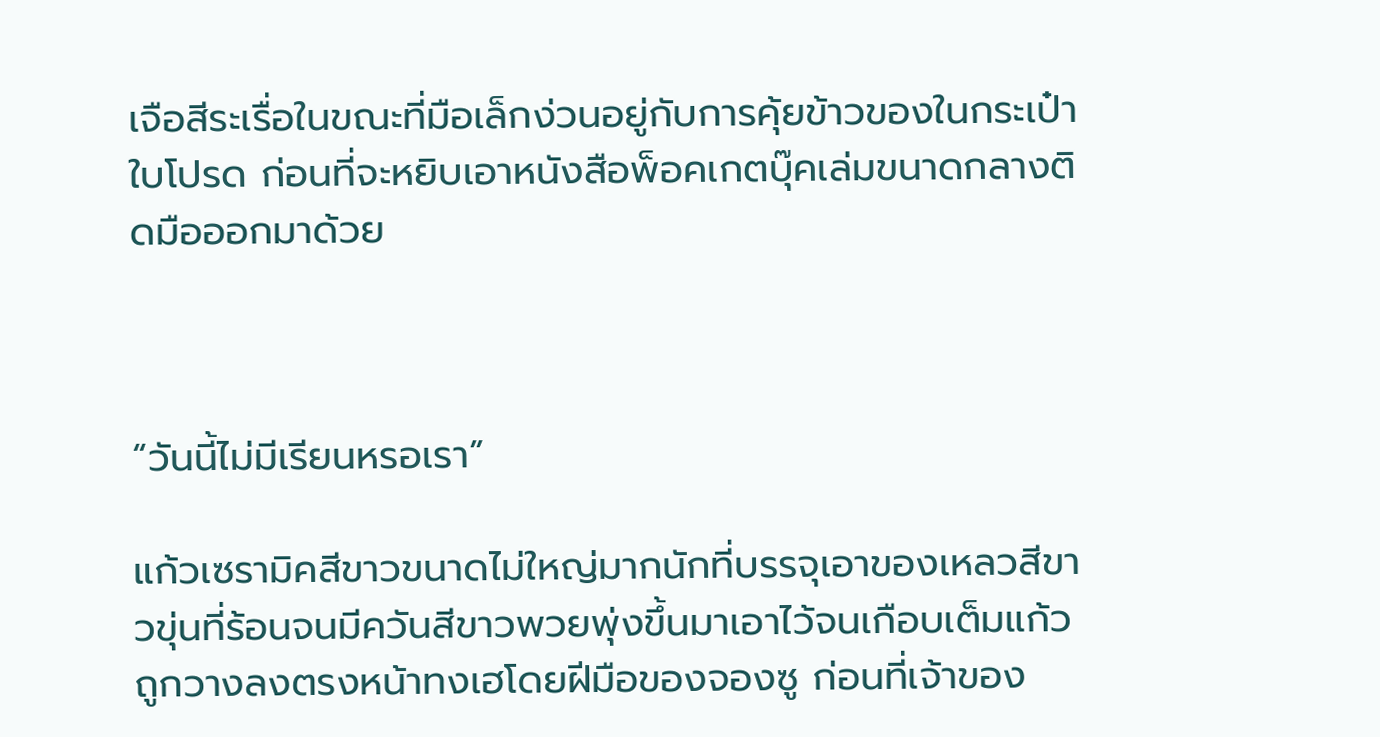เจือสีระเรื่อในขณะที่มือเล็กง่วนอยู่กับการคุ้ยข้าวของในกระเป๋าใบโปรด ก่อนที่จะหยิบเอาหนังสือพ็อคเกตบุ๊คเล่มขนาดกลางติดมือออกมาด้วย



“วันนี้ไม่มีเรียนหรอเรา”

แก้วเซรามิคสีขาวขนาดไม่ใหญ่มากนักที่บรรจุเอาของเหลวสีขาวขุ่นที่ร้อนจนมีควันสีขาวพวยพุ่งขึ้นมาเอาไว้จนเกือบเต็มแก้วถูกวางลงตรงหน้าทงเฮโดยฝีมือของจองซู ก่อนที่เจ้าของ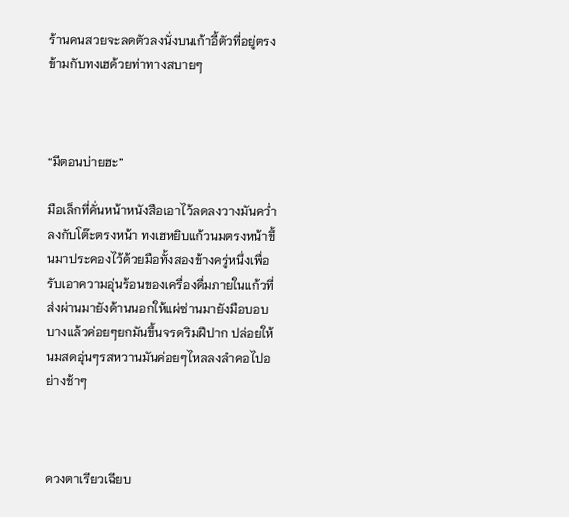ร้านคนสวยจะลดตัวลงนั่งบนเก้าอี้ตัวที่อยู่ตรงข้ามกับทงเฮด้วยท่าทางสบายๆ



“มีตอนบ่ายฮะ”

มือเล็กที่คั่นหน้าหนังสือเอาไว้ลดลงวางมันคว่ำลงกับโต๊ะตรงหน้า ทงเฮหยิบแก้วนมตรงหน้าขึ้นมาประคองไว้ด้วยมือทั้งสองข้างครู่หนึ่งเพื่อรับเอาความอุ่นร้อนของเครื่องดื่มภายในแก้วที่ส่งผ่านมายังด้านนอกให้แผ่ซ่านมายังมือบอบบางแล้วค่อยๆยกมันขึ้นจรดริมฝีปาก ปล่อยให้นมสดอุ่นๆรสหวานมันค่อยๆไหลลงลำคอไปอย่างช้าๆ



ดวงตาเรียวเฉียบ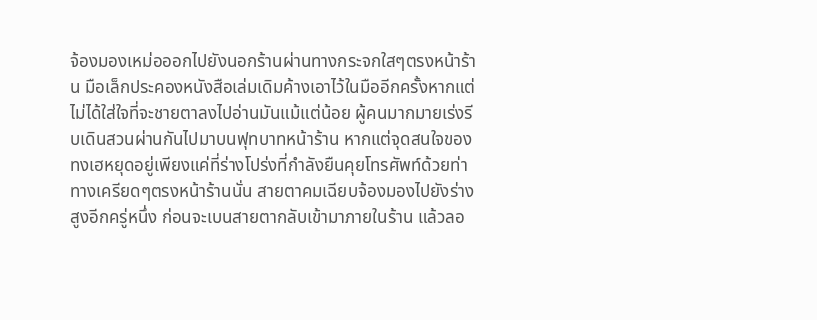จ้องมองเหม่อออกไปยังนอกร้านผ่านทางกระจกใสๆตรงหน้าร้าน มือเล็กประคองหนังสือเล่มเดิมค้างเอาไว้ในมืออีกครั้งหากแต่ไม่ได้ใส่ใจที่จะชายตาลงไปอ่านมันแม้แต่น้อย ผู้คนมากมายเร่งรีบเดินสวนผ่านกันไปมาบนฟุทบาทหน้าร้าน หากแต่จุดสนใจของทงเฮหยุดอยู่เพียงแค่ที่ร่างโปร่งที่กำลังยืนคุยโทรศัพท์ด้วยท่าทางเครียดๆตรงหน้าร้านนั่น สายตาคมเฉียบจ้องมองไปยังร่างสูงอีกครู่หนึ่ง ก่อนจะเบนสายตากลับเข้ามาภายในร้าน แล้วลอ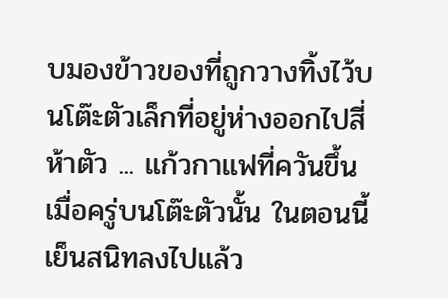บมองข้าวของที่ถูกวางทิ้งไว้บนโต๊ะตัวเล็กที่อยู่ห่างออกไปสี่ห้าตัว ... แก้วกาแฟที่ควันขึ้นเมื่อครู่บนโต๊ะตัวนั้น ในตอนนี้เย็นสนิทลงไปแล้ว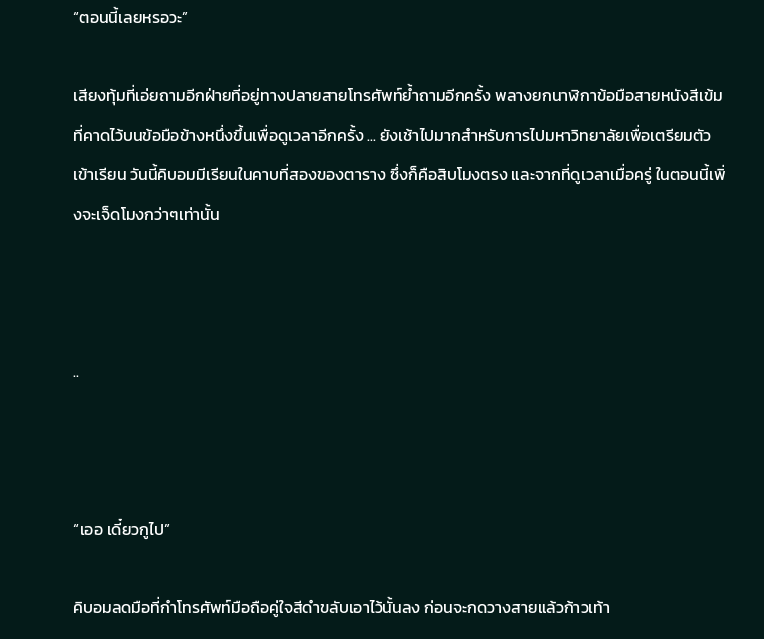“ตอนนี้เลยหรอวะ”

เสียงทุ้มที่เอ่ยถามอีกฝ่ายที่อยู่ทางปลายสายโทรศัพท์ย้ำถามอีกครั้ง พลางยกนาฬิกาข้อมือสายหนังสีเข้มที่คาดไว้บนข้อมือข้างหนึ่งขึ้นเพื่อดูเวลาอีกครั้ง ... ยังเช้าไปมากสำหรับการไปมหาวิทยาลัยเพื่อเตรียมตัวเข้าเรียน วันนี้คิบอมมีเรียนในคาบที่สองของตาราง ซึ่งก็คือสิบโมงตรง และจากที่ดูเวลาเมื่อครู่ ในตอนนี้เพิ่งจะเจ็ดโมงกว่าๆเท่านั้น



..



“เออ เดี๋ยวกูไป”

คิบอมลดมือที่กำโทรศัพท์มือถือคู่ใจสีดำขลับเอาไว้นั้นลง ก่อนจะกดวางสายแล้วก้าวเท้า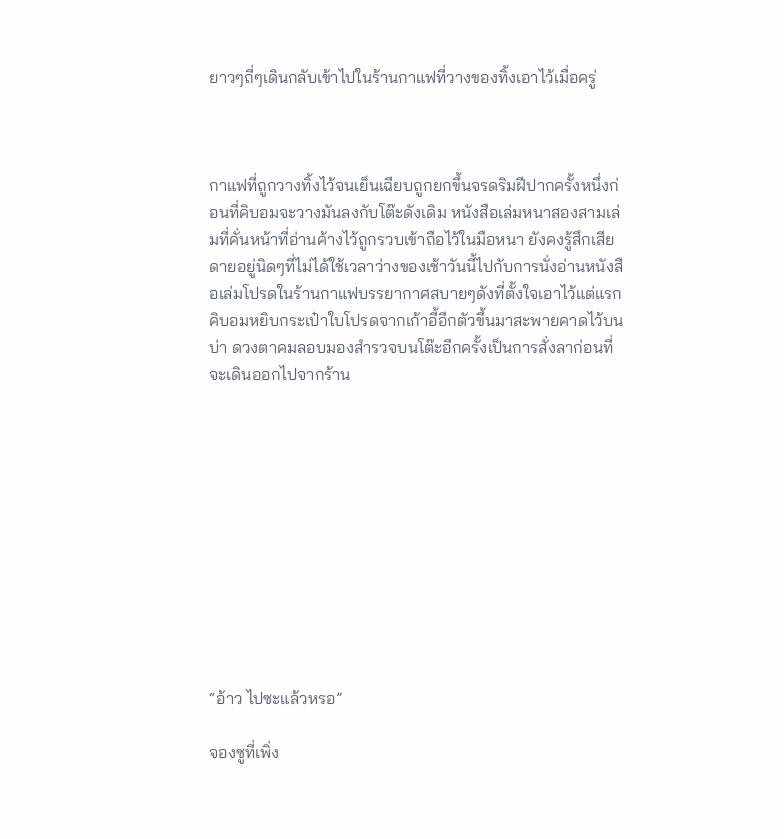ยาวๆถี่ๆเดินกลับเข้าไปในร้านกาแฟที่วางของทิ้งเอาไว้เมื่อครู่



กาแฟที่ถูกวางทิ้งไว้จนเย็นเฉียบถูกยกขึ้นจรดริมฝีปากครั้งหนึ่งก่อนที่คิบอมจะวางมันลงกับโต๊ะดังเดิม หนังสือเล่มหนาสองสามเล่มที่คั่นหน้าที่อ่านค้างไว้ถูกรวบเข้าถือไว้ในมือหนา ยังคงรู้สึกเสียดายอยู่นิดๆที่ไม่ได้ใช้เวลาว่างของเช้าวันนี้ไปกับการนั่งอ่านหนังสือเล่มโปรดในร้านกาแฟบรรยากาศสบายๆดังที่ตั้งใจเอาไว้แต่แรก คิบอมหยิบกระเป๋าใบโปรดจากเก้าอี้อีกตัวขึ้นมาสะพายคาดไว้บนบ่า ดวงตาคมลอบมองสำรวจบนโต๊ะอีกครั้งเป็นการสั่งลาก่อนที่จะเดินออกไปจากร้าน











“อ้าว ไปซะแล้วหรอ”

จองซูที่เพิ่ง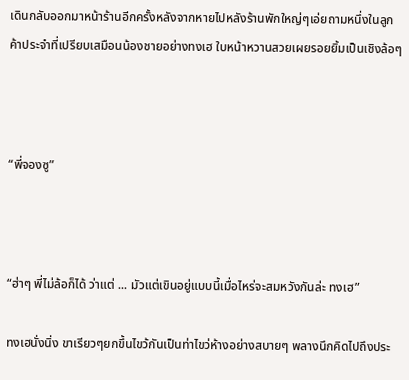เดินกลับออกมาหน้าร้านอีกครั้งหลังจากหายไปหลังร้านพักใหญ่ๆเอ่ยถามหนึ่งในลูกค้าประจำที่เปรียบเสมือนน้องชายอย่างทงเฮ ใบหน้าหวานสวยเผยรอยยิ้มเป็นเชิงล้อๆ



“พี่จองซู”



“ฮ่าๆ พี่ไม่ล้อก็ได้ ว่าแต่ ... มัวแต่เขินอยู่แบบนี้เมื่อไหร่จะสมหวังกันล่ะ ทงเฮ”

ทงเฮนั่งนิ่ง ขาเรียวๆยกขึ้นไขว้กันเป็นท่าไขว่ห้างอย่างสบายๆ พลางนึกคิดไปถึงประ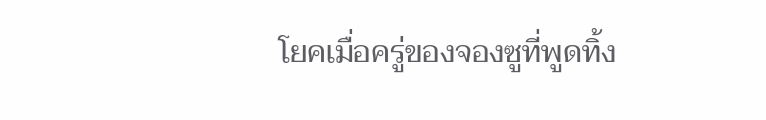โยคเมื่อครู่ของจองซูที่พูดทิ้ง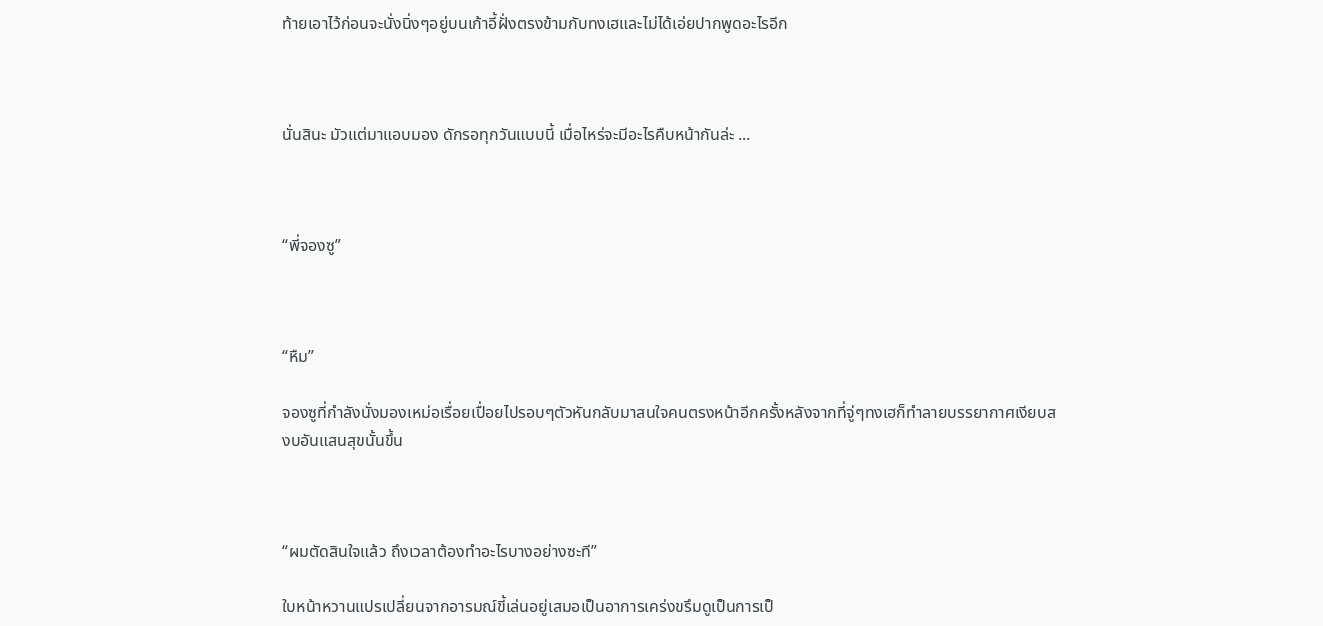ท้ายเอาไว้ก่อนจะนั่งนิ่งๆอยู่บนเก้าอี้ฝั่งตรงข้ามกับทงเฮและไม่ได้เอ่ยปากพูดอะไรอีก



นั่นสินะ มัวแต่มาแอบมอง ดักรอทุกวันแบบนี้ เมื่อไหร่จะมีอะไรคืบหน้ากันล่ะ ...



“พี่จองซู”



“หืม”

จองซูที่กำลังนั่งมองเหม่อเรื่อยเปื่อยไปรอบๆตัวหันกลับมาสนใจคนตรงหน้าอีกครั้งหลังจากที่จู่ๆทงเฮก็ทำลายบรรยากาศเงียบสงบอันแสนสุขนั้นขึ้น



“ผมตัดสินใจแล้ว ถึงเวลาต้องทำอะไรบางอย่างซะที”

ใบหน้าหวานแปรเปลี่ยนจากอารมณ์ขี้เล่นอยู่เสมอเป็นอาการเคร่งขรึมดูเป็นการเป็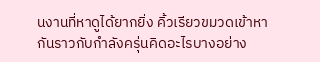นงานที่หาดูได้ยากยิ่ง คิ้วเรียวขมวดเข้าหากันราวกับกำลังครุ่นคิดอะไรบางอย่าง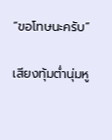“ขอโทษนะครับ”

เสียงทุ้มต่ำนุ่มหู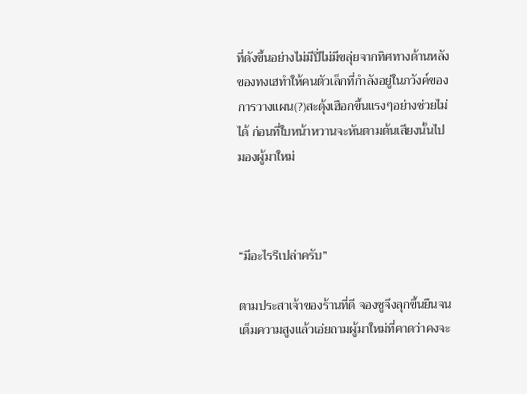ที่ดังขึ้นอย่างไม่มีปี่ไม่มีขลุ่ยจากทิศทางด้านหลังของทงเฮทำให้คนตัวเล็กที่กำลังอยู่ในภวังค์ของการวางแผน(?)สะดุ้งเฮือกขึ้นแรงๆอย่างช่วยไม่ได้ ก่อนที่ใบหน้าหวานจะหันตามต้นเสียงนั้นไปมองผู้มาใหม่



“มีอะไรรึเปล่าครับ”

ตามประสาเจ้าของร้านที่ดี จองซูจึงลุกขึ้นยืนจนเต็มความสูงแล้วเอ่ยถามผู้มาใหม่ที่คาดว่าคงจะ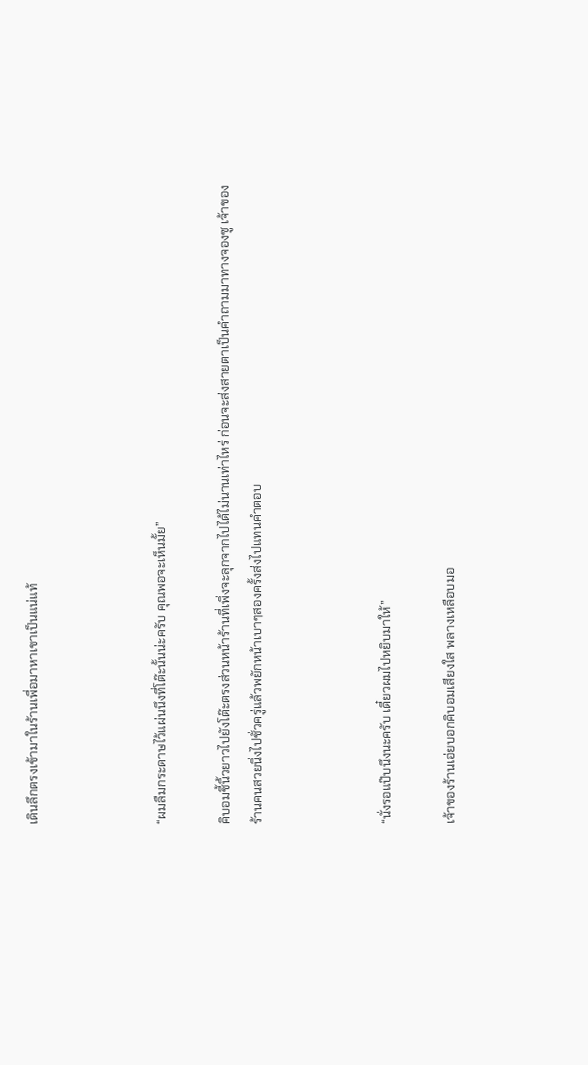เดินลึกตรงเข้ามาในร้านเพื่อมาหาเขาเป็นแน่แท้



“ผมลืมกระดาษไว้แผ่นนึงที่โต๊ะนั้นน่ะครับ คุณพอจะเห็นมั้ย”

คิบอมชี้นิ้วยาวไปยังโต๊ะตรงส่วนหน้าร้านที่เพิ่งจะลุกจากไปได้ไม่นานเท่าไหร่ ก่อนจะส่งสายตาเป็นคำถามมาทางจองซู เจ้าของร้านคนสวยนิ่งไปชั่วครู่แล้วพยักหน้าเบาๆสองครั้งส่งไปแทนคำตอบ



“นั่งรอแป๊บนึงนะครับ เดี๋ยวผมไปหยิบมาให้”

เจ้าของร้านเอ่ยบอกคิบอมเสียงใส พลางเหลือบมอ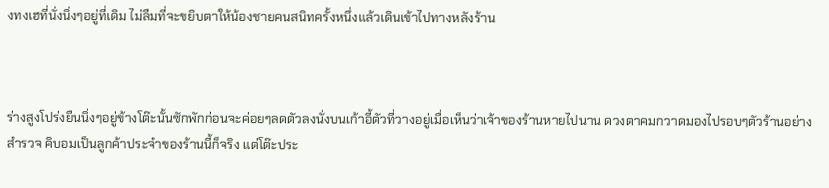งทงเฮที่นั่งนิ่งๆอยู่ที่เดิม ไม่ลืมที่จะขยิบตาให้น้องชายคนสนิทครั้งหนึ่งแล้วเดินเข้าไปทางหลังร้าน



ร่างสูงโปร่งยืนนิ่งๆอยู่ข้างโต๊ะนั้นซักพักก่อนจะค่อยๆลดตัวลงนั่งบนเก้าอี้ตัวที่วางอยู่เมื่อเห็นว่าเจ้าของร้านหายไปนาน ดวงตาคมกวาดมองไปรอบๆตัวร้านอย่างสำรวจ คิบอมเป็นลูกค้าประจำของร้านนี้ก็จริง แต่โต๊ะประ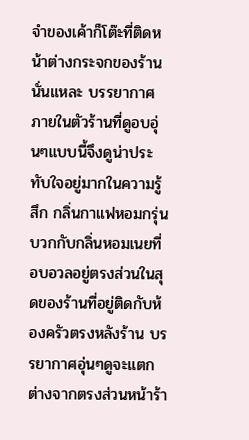จำของเค้าก็โต๊ะที่ติดหน้าต่างกระจกของร้านนั่นแหละ บรรยากาศภายในตัวร้านที่ดูอบอุ่นๆแบบนี้จึงดูน่าประทับใจอยู่มากในความรู้สึก กลิ่นกาแฟหอมกรุ่นบวกกับกลิ่นหอมเนยที่อบอวลอยู่ตรงส่วนในสุดของร้านที่อยู่ติดกับห้องครัวตรงหลังร้าน บรรยากาศอุ่นๆดูจะแตกต่างจากตรงส่วนหน้าร้า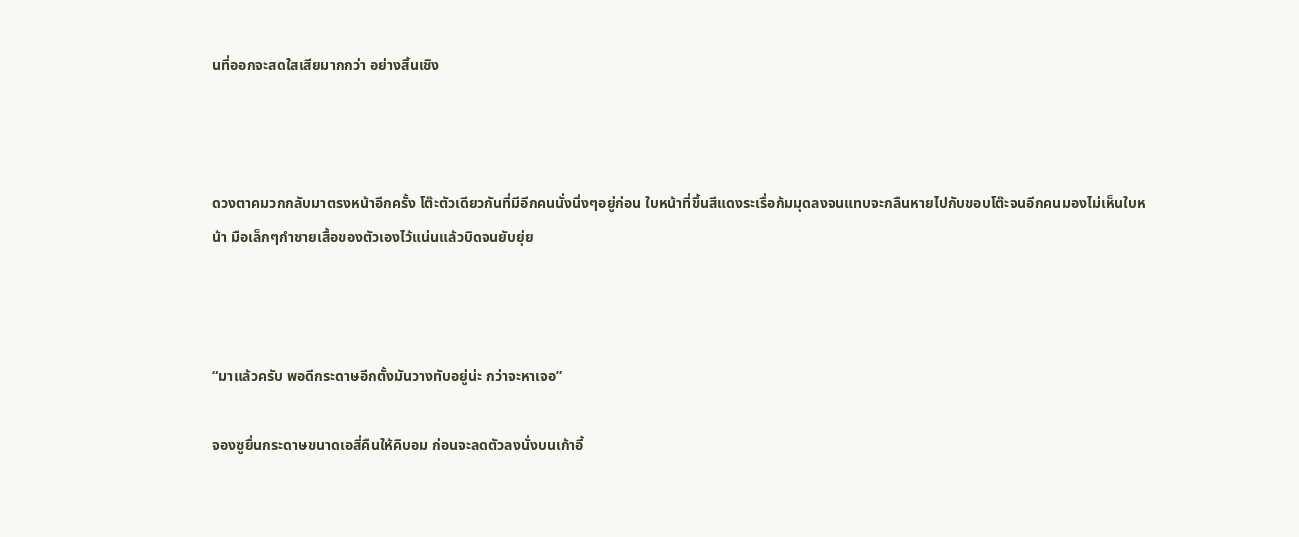นที่ออกจะสดใสเสียมากกว่า อย่างสิ้นเชิง



ดวงตาคมวกกลับมาตรงหน้าอีกครั้ง โต๊ะตัวเดียวกันที่มีอีกคนนั่งนิ่งๆอยู่ก่อน ใบหน้าที่ขึ้นสีแดงระเรื่อก้มมุดลงจนแทบจะกลืนหายไปกับขอบโต๊ะจนอีกคนมองไม่เห็นใบหน้า มือเล็กๆกำชายเสื้อของตัวเองไว้แน่นแล้วบิดจนยับยุ่ย



“มาแล้วครับ พอดีกระดาษอีกตั้งมันวางทับอยู่น่ะ กว่าจะหาเจอ”

จองซูยื่นกระดาษขนาดเอสี่คืนให้คิบอม ก่อนจะลดตัวลงนั่งบนเก้าอี้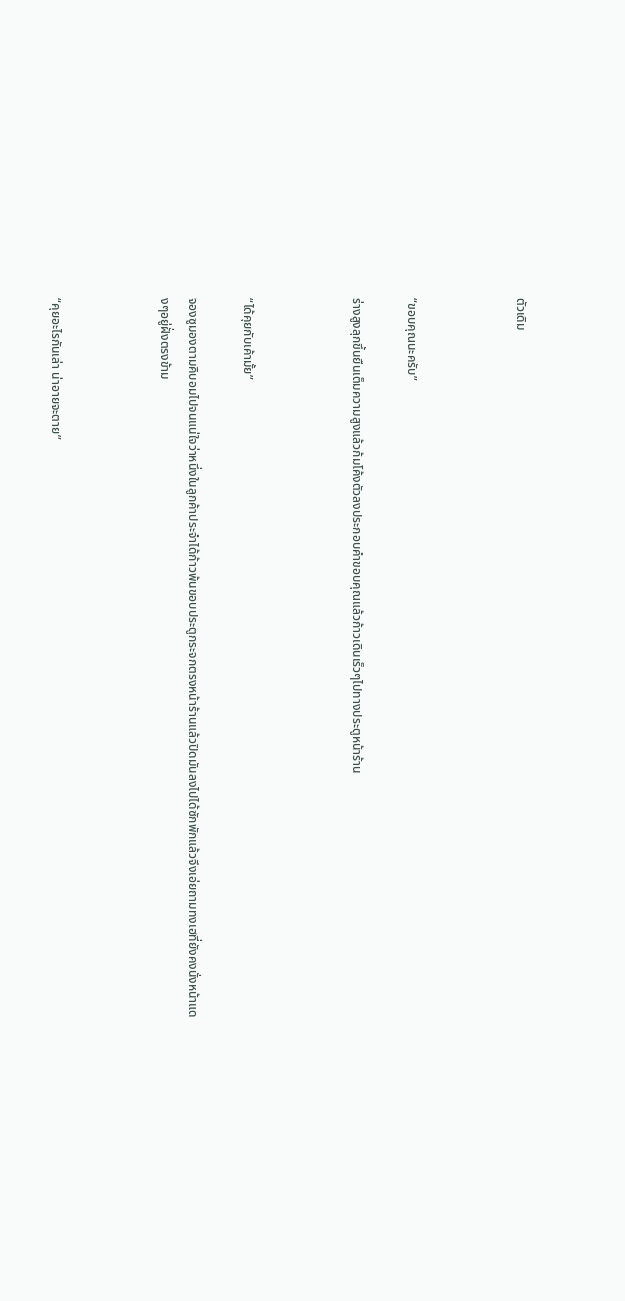ตัวเดิม



“ขอบคุณนะครับ”

ร่างสูงลุกขึ้นยืนเต็มความสูงแล้วก้มโค้งตัวลงประกอบคำขอบคุณแล้วก้าวเดินเร็วๆไปทางประตูหน้าร้าน



“ได้คุยกับเค้ามั้ย”

จองซูมองตามคิบอมไปจนแน่ใจว่าหนึ่งในลูกค้าประจำได้ก้าวพ้นขอบประตูกระจกตรงหน้าร้านแล้วปิดมันลงไปได้ซักพักแล้วจึงเอ่ยถามทงเฮที่ยังคงนั่งหน้าแดงๆอยู่ฝั่งตรงข้าม



“คุยอะไรกันเล่า น่าอายจะตาย”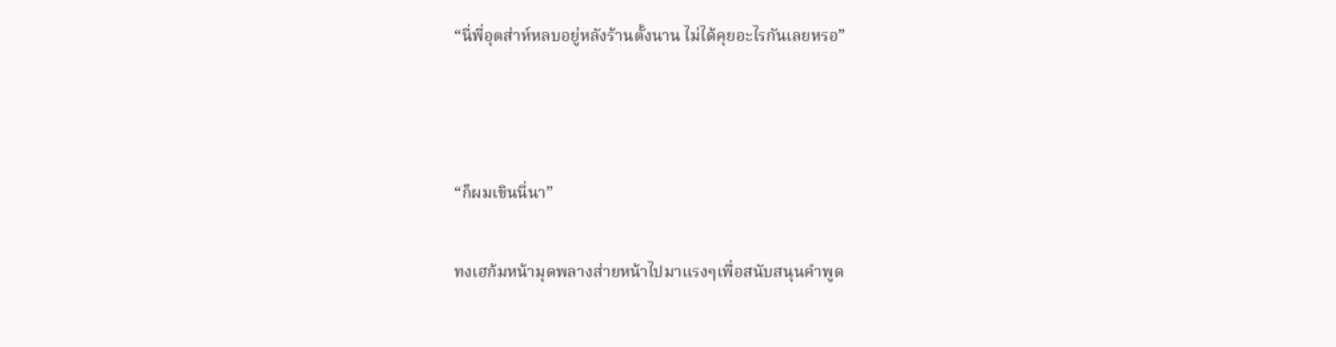“นี่พี่อุตส่าห์หลบอยู่หลังร้านตั้งนาน ไม่ได้คุยอะไรกันเลยหรอ”



“ก็ผมเขินนี่นา”

ทงเฮก้มหน้ามุดพลางส่ายหน้าไปมาแรงๆเพื่อสนับสนุนคำพูด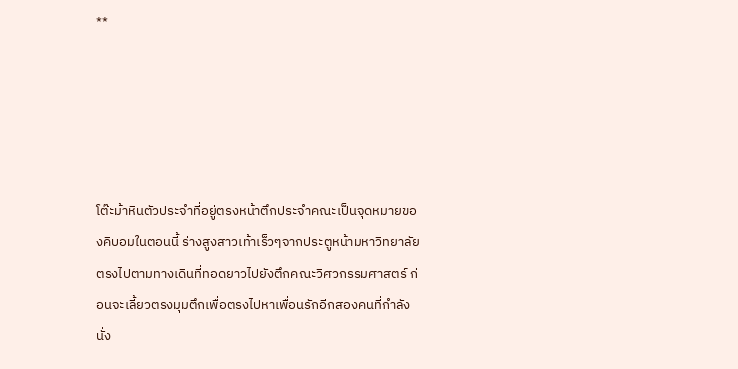**





โต๊ะม้าหินตัวประจำที่อยู่ตรงหน้าตึกประจำคณะเป็นจุดหมายของคิบอมในตอนนี้ ร่างสูงสาวเท้าเร็วๆจากประตูหน้ามหาวิทยาลัยตรงไปตามทางเดินที่ทอดยาวไปยังตึกคณะวิศวกรรมศาสตร์ ก่อนจะเลี้ยวตรงมุมตึกเพื่อตรงไปหาเพื่อนรักอีกสองคนที่กำลังนั่ง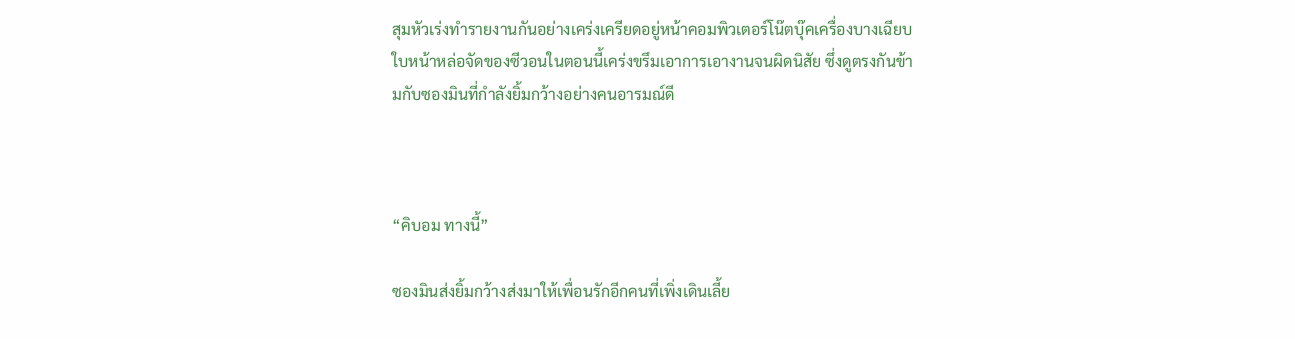สุมหัวเร่งทำรายงานกันอย่างเคร่งเครียดอยู่หน้าคอมพิวเตอร์โน๊ตบุ๊คเครื่องบางเฉียบ ใบหน้าหล่อจัดของซีวอนในตอนนี้เคร่งขรึมเอาการเอางานจนผิดนิสัย ซึ่งดูตรงกันข้ามกับซองมินที่กำลังยิ้มกว้างอย่างคนอารมณ์ดี



“คิบอม ทางนี้”

ซองมินส่งยิ้มกว้างส่งมาให้เพื่อนรักอีกคนที่เพิ่งเดินเลี้ย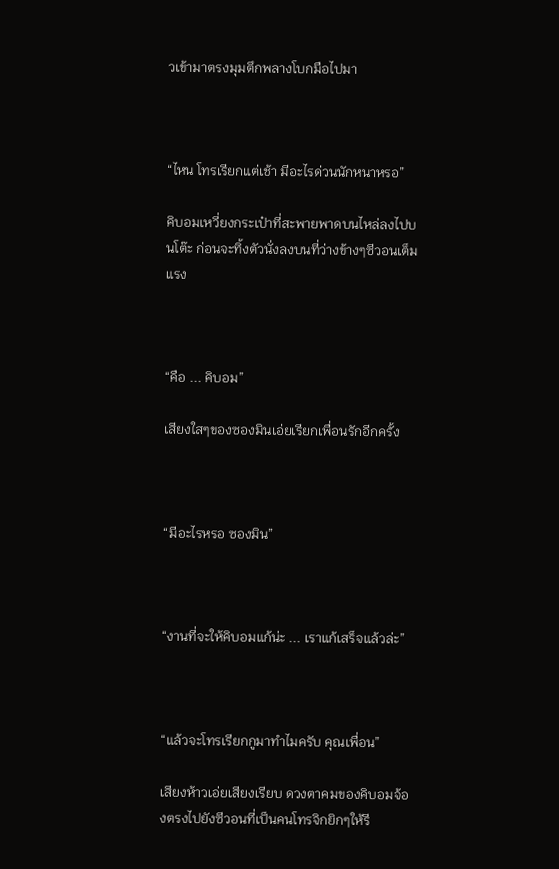วเข้ามาตรงมุมตึกพลางโบกมือไปมา



“ไหน โทรเรียกแต่เช้า มีอะไรด่วนนักหนาหรอ”

คิบอมเหวี่ยงกระเป๋าที่สะพายพาดบนไหล่ลงไปบนโต๊ะ ก่อนจะทิ้งตัวนั่งลงบนที่ว่างข้างๆซีวอนเต็มแรง



“คือ ... คิบอม”

เสียงใสๆของซองมินเอ่ยเรียกเพื่อนรักอีกครั้ง



“มีอะไรหรอ ซองมิน”



“งานที่จะให้คิบอมแก้น่ะ ... เราแก้เสร็จแล้วล่ะ”



“แล้วจะโทรเรียกกูมาทำไมครับ คุณเพื่อน”

เสียงห้าวเอ่ยเสียงเรียบ ดวงตาคมของคิบอมจ้องตรงไปยังซีวอนที่เป็นคนโทรจิกยิกๆให้รี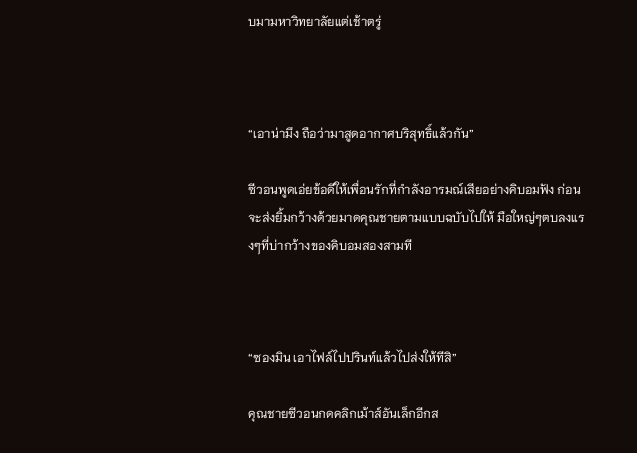บมามหาวิทยาลัยแต่เช้าตรู่



“เอาน่ามึง ถือว่ามาสูดอากาศบริสุทธิ์แล้วกัน”

ซีวอนพูดเอ่ยข้อดีให้เพื่อนรักที่กำลังอารมณ์เสียอย่างคิบอมฟัง ก่อนจะส่งยิ้มกว้างด้วยมาดคุณชายตามแบบฉบับไปให้ มือใหญ่ๆตบลงแรงๆที่บ่ากว้างของคิบอมสองสามที



“ซองมิน เอาไฟล์ไปปรินท์แล้วไปส่งให้ทีสิ”

คุณชายซีวอนกดคลิกเม้าส์อันเล็กอีกส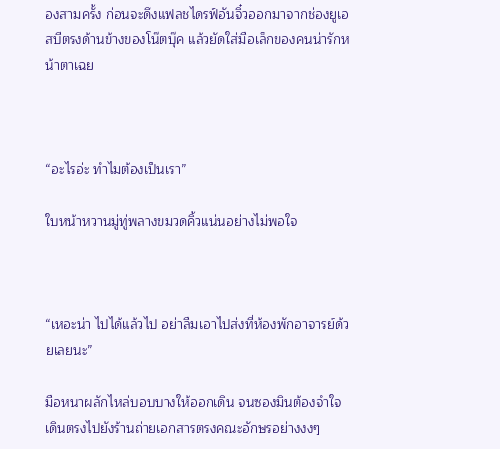องสามครั้ง ก่อนจะดึงแฟลชไดรฟ์อันจิ๋วออกมาจากช่องยูเอสบีตรงด้านข้างของโน๊ตบุ๊ค แล้วยัดใส่มือเล็กของคนน่ารักหน้าตาเฉย



“อะไรอ่ะ ทำไมต้องเป็นเรา”

ใบหน้าหวานมู่ทู่พลางขมวดคิ้วแน่นอย่างไม่พอใจ



“เหอะน่า ไปได้แล้วไป อย่าลืมเอาไปส่งที่ห้องพักอาจารย์ด้วยเลยนะ”

มือหนาผลักไหล่บอบบางให้ออกเดิน จนซองมินต้องจำใจเดินตรงไปยังร้านถ่ายเอกสารตรงคณะอักษรอย่างงงๆ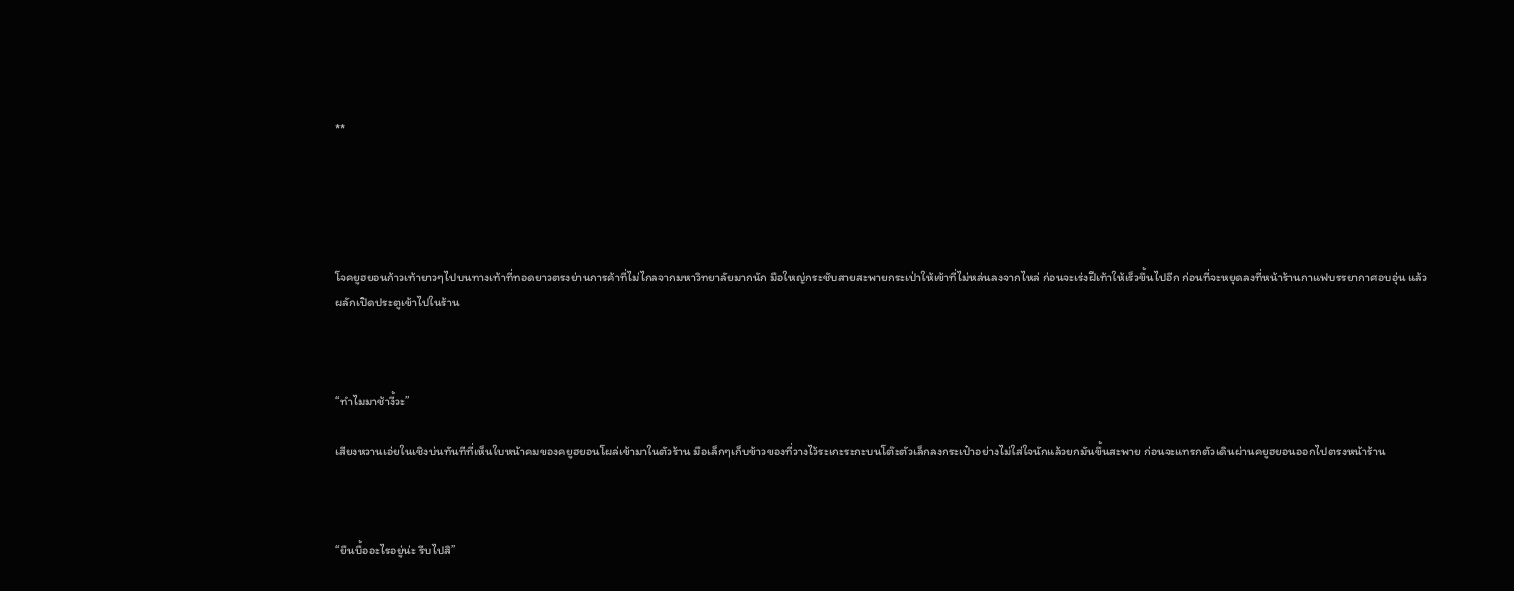**





โจคยูฮยอนก้าวเท้ายาวๆไปบนทางเท้าที่ทอดยาวตรงย่านการค้าที่ไม่ไกลจากมหาวิทยาลัยมากนัก มือใหญ่กระชับสายสะพายกระเป่าให้เข้าที่ไม่หล่นลงจากไหล่ ก่อนจะเร่งฝีเท้าให้เร็วขึ้นไปอีก ก่อนที่จะหยุดลงที่หน้าร้านกาแฟบรรยากาศอบอุ่น แล้วผลักเปิดประตูเข้าไปในร้าน



“ทำไมมาช้างี้วะ”

เสียงหวานเอ่ยในเชิงบ่นทันทีที่เห็นใบหน้าคมของคยูฮยอนโผล่เข้ามาในตัวร้าน มือเล็กๆเก็บข้าวของที่วางไว้ระเกะระกะบนโต๊ะตัวเล็กลงกระเป๋าอย่างไม่ใส่ใจนักแล้วยกมันขึ้นสะพาย ก่อนจะแทรกตัวเดินผ่านคยูฮยอนออกไปตรงหน้าร้าน



“ยืนบื้ออะไรอยู่น่ะ รีบไปสิ”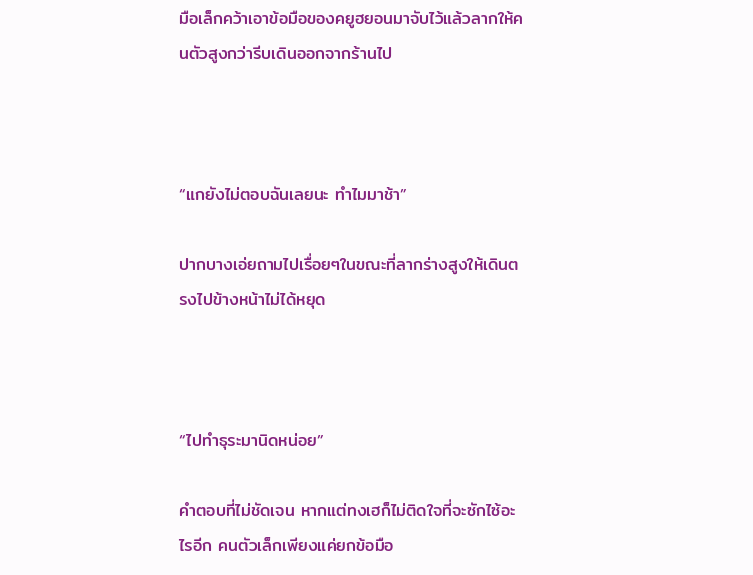มือเล็กคว้าเอาข้อมือของคยูฮยอนมาจับไว้แล้วลากให้คนตัวสูงกว่ารีบเดินออกจากร้านไป



“แกยังไม่ตอบฉันเลยนะ ทำไมมาช้า”

ปากบางเอ่ยถามไปเรื่อยๆในขณะที่ลากร่างสูงให้เดินตรงไปข้างหน้าไม่ได้หยุด



“ไปทำธุระมานิดหน่อย”

คำตอบที่ไม่ชัดเจน หากแต่ทงเฮก็ไม่ติดใจที่จะซักไซ้อะไรอีก คนตัวเล็กเพียงแค่ยกข้อมือ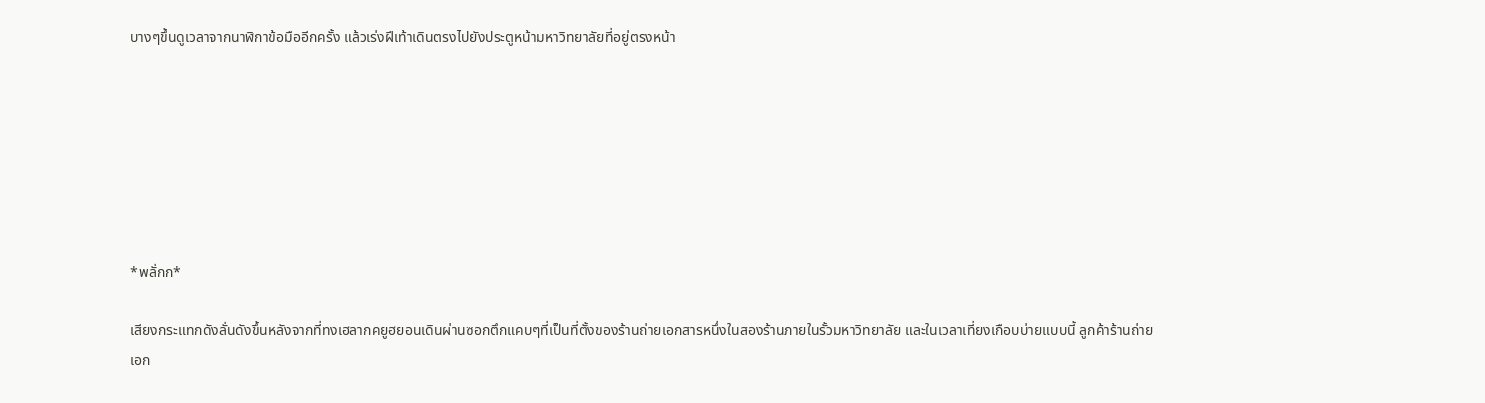บางๆขึ้นดูเวลาจากนาฬิกาข้อมืออีกครั้ง แล้วเร่งฝีเท้าเดินตรงไปยังประตูหน้ามหาวิทยาลัยที่อยู่ตรงหน้า







*พลั่กก*

เสียงกระแทกดังลั่นดังขึ้นหลังจากที่ทงเฮลากคยูฮยอนเดินผ่านซอกตึกแคบๆที่เป็นที่ตั้งของร้านถ่ายเอกสารหนึ่งในสองร้านภายในรั้วมหาวิทยาลัย และในเวลาเที่ยงเกือบบ่ายแบบนี้ ลูกค้าร้านถ่ายเอก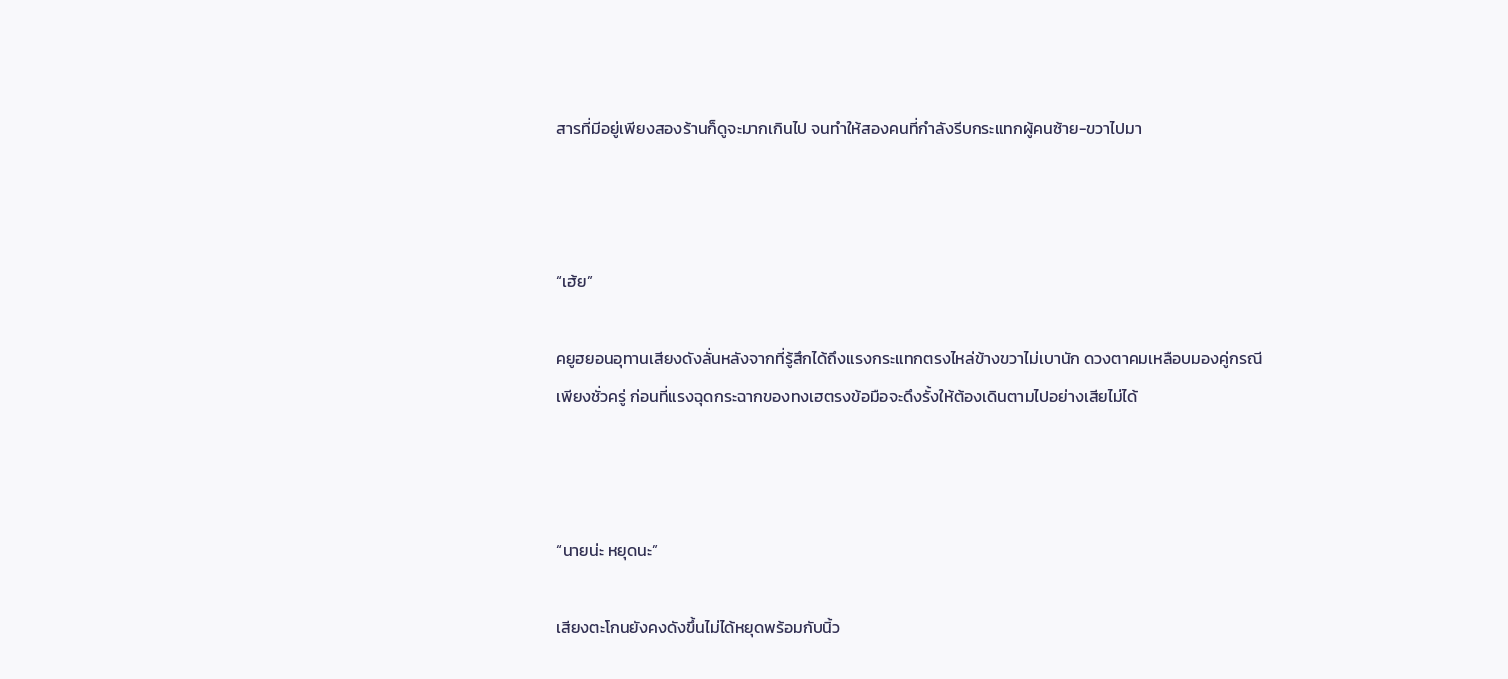สารที่มีอยู่เพียงสองร้านก็ดูจะมากเกินไป จนทำให้สองคนที่กำลังรีบกระแทกผู้คนซ้าย-ขวาไปมา



“เฮ้ย”

คยูฮยอนอุทานเสียงดังลั่นหลังจากที่รู้สึกได้ถึงแรงกระแทกตรงไหล่ข้างขวาไม่เบานัก ดวงตาคมเหลือบมองคู่กรณีเพียงชั่วครู่ ก่อนที่แรงฉุดกระฉากของทงเฮตรงข้อมือจะดึงรั้งให้ต้องเดินตามไปอย่างเสียไม่ได้



“นายน่ะ หยุดนะ”

เสียงตะโกนยังคงดังขึ้นไม่ได้หยุดพร้อมกับนิ้ว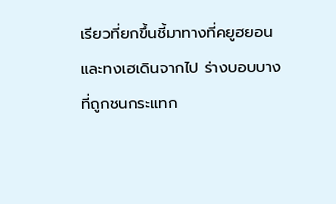เรียวที่ยกขึ้นชี้มาทางที่คยูฮยอนและทงเฮเดินจากไป ร่างบอบบางที่ถูกชนกระแทก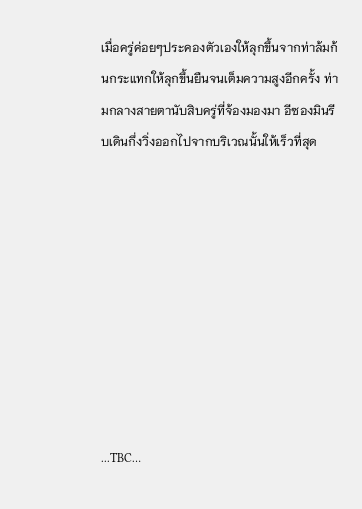เมื่อครู่ค่อยๆประคองตัวเองให้ลุกขึ้นจากท่าล้มก้นกระแทกให้ลุกขึ้นยืนจนเต็มความสูงอีกครั้ง ท่ามกลางสายตานับสิบครู่ที่จ้องมองมา อีซองมินรีบเดินกึ่งวิ่งออกไปจากบริเวณนั้นให้เร็วที่สุด









...TBC…